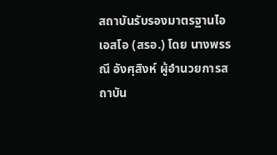สถาบันรับรองมาตรฐานไอเอสโอ (สรอ.) โดย นางพรรณี อังศุสิงห์ ผู้อำนวยการสถาบัน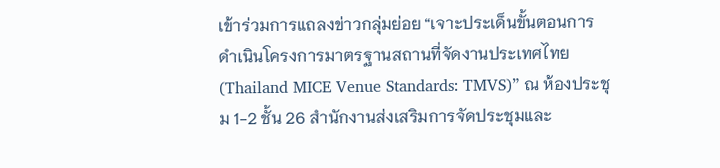เข้าร่วมการแถลงข่าวกลุ่มย่อย “เจาะประเด็นขั้นตอนการดำเนินโครงการมาตรฐานสถานที่จัดงานประเทศไทย (Thailand MICE Venue Standards: TMVS)” ณ ห้องประชุม 1-2 ชั้น 26 สำนักงานส่งเสริมการจัดประชุมและ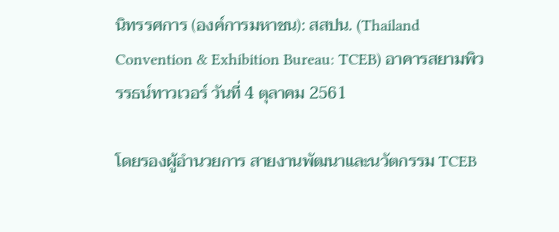นิทรรศการ (องค์การมหาชน): สสปน. (Thailand Convention & Exhibition Bureau: TCEB) อาคารสยามพิวรรธน์ทาวเวอร์ วันที่ 4 ตุลาคม 2561

โดยรองผู้อำนวยการ สายงานพัฒนาและนวัตกรรม TCEB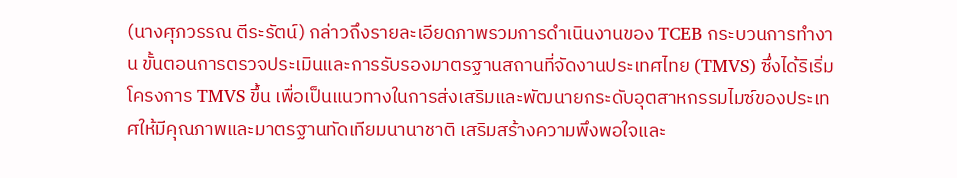(นางศุภวรรณ ตีระรัตน์) กล่าวถึงรายละเอียดภาพรวมการดำเนินงานของ TCEB กระบวนการทำงาน ขั้นตอนการตรวจประเมินและการรับรองมาตรฐานสถานที่จัดงานประเทศไทย (TMVS) ซึ่งได้ริเริ่มโครงการ TMVS ขึ้น เพื่อเป็นแนวทางในการส่งเสริมและพัฒนายกระดับอุตสาหกรรมไมซ์ของประเทศให้มีคุณภาพและมาตรฐานทัดเทียมนานาชาติ เสริมสร้างความพึงพอใจและ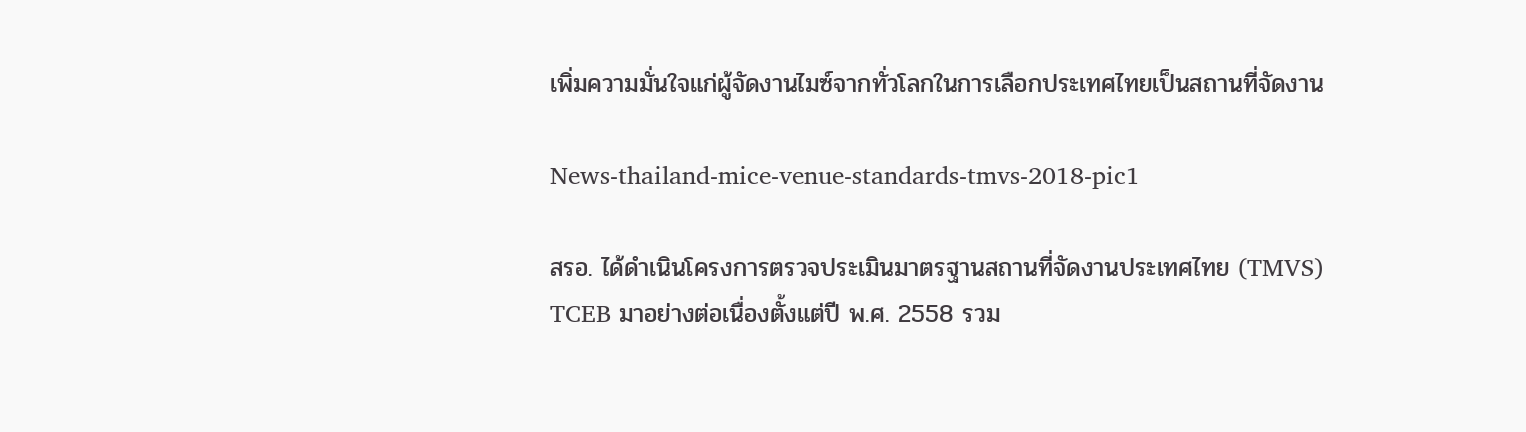เพิ่มความมั่นใจแก่ผู้จัดงานไมซ์จากทั่วโลกในการเลือกประเทศไทยเป็นสถานที่จัดงาน

News-thailand-mice-venue-standards-tmvs-2018-pic1

สรอ. ได้ดำเนินโครงการตรวจประเมินมาตรฐานสถานที่จัดงานประเทศไทย (TMVS) TCEB มาอย่างต่อเนื่องตั้งแต่ปี พ.ศ. 2558 รวม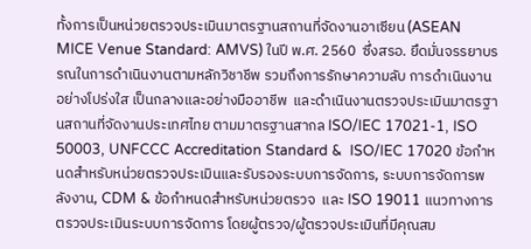ทั้งการเป็นหน่วยตรวจประเมินมาตรฐานสถานที่จัดงานอาเซียน (ASEAN MICE Venue Standard: AMVS) ในปี พ.ศ. 2560  ซึ่งสรอ. ยึดมั่นจรรยาบรรณในการดำเนินงานตามหลักวิชาชีพ รวมถึงการรักษาความลับ การดำเนินงานอย่างโปร่งใส เป็นกลางและอย่างมืออาชีพ  และดำเนินงานตรวจประเมินมาตรฐานสถานที่จัดงานประเทศไทย ตามมาตรฐานสากล ISO/IEC 17021-1, ISO 50003, UNFCCC Accreditation Standard &  ISO/IEC 17020 ข้อกำหนดสำหรับหน่วยตรวจประเมินและรับรองระบบการจัดการ, ระบบการจัดการพลังงาน, CDM & ข้อกำหนดสำหรับหน่วยตรวจ  และ ISO 19011 แนวทางการตรวจประเมินระบบการจัดการ โดยผู้ตรวจ/ผู้ตรวจประเมินที่มีคุณสม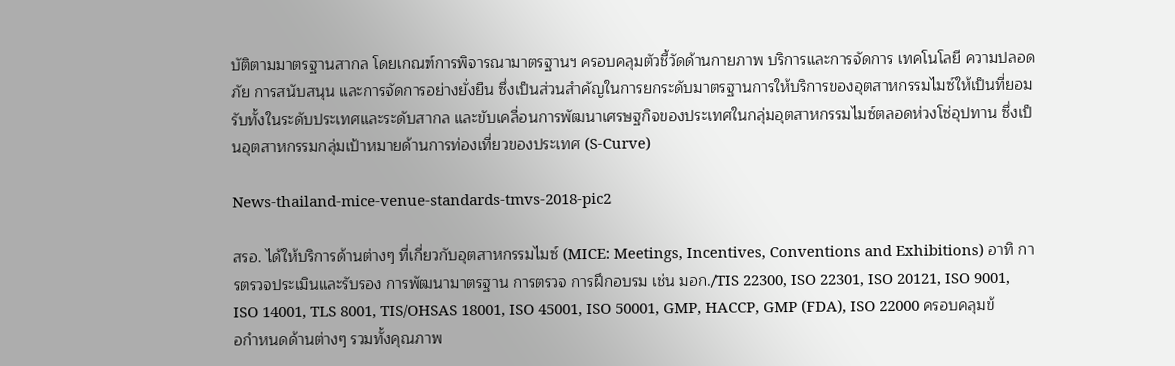บัติตามมาตรฐานสากล โดยเกณฑ์การพิจารณามาตรฐานฯ ครอบคลุมตัวชี้วัดด้านกายภาพ บริการและการจัดการ เทคโนโลยี ความปลอดภัย การสนับสนุน และการจัดการอย่างยั่งยืน ซึ่งเป็นส่วนสำคัญในการยกระดับมาตรฐานการให้บริการของอุตสาหกรรมไมซ์ให้เป็นที่ยอมรับทั้งในระดับประเทศและระดับสากล และขับเคลื่อนการพัฒนาเศรษฐกิจของประเทศในกลุ่มอุตสาหกรรมไมซ์ตลอดห่วงโซ่อุปทาน ซึ่งเป็นอุตสาหกรรมกลุ่มเป้าหมายด้านการท่องเที่ยวของประเทศ (S-Curve)

News-thailand-mice-venue-standards-tmvs-2018-pic2

สรอ. ได้ให้บริการด้านต่างๆ ที่เกี่ยวกับอุตสาหกรรมไมซ์ (MICE: Meetings, Incentives, Conventions and Exhibitions) อาทิ การตรวจประเมินและรับรอง การพัฒนามาตรฐาน การตรวจ การฝึกอบรม เช่น มอก./TIS 22300, ISO 22301, ISO 20121, ISO 9001, ISO 14001, TLS 8001, TIS/OHSAS 18001, ISO 45001, ISO 50001, GMP, HACCP, GMP (FDA), ISO 22000 ครอบคลุมข้อกำหนดด้านต่างๆ รวมทั้งคุณภาพ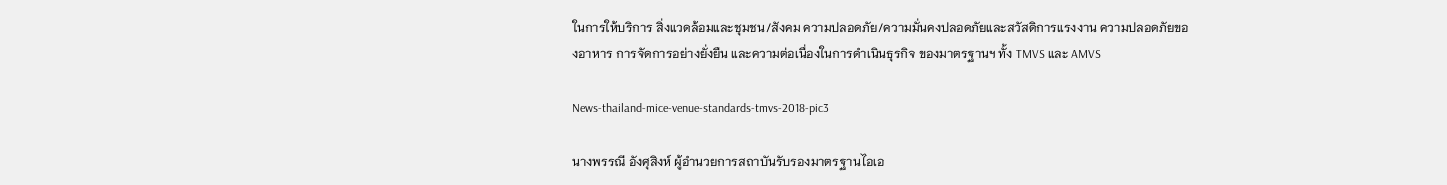ในการให้บริการ สิ่งแวดล้อมและชุมชน/สังคม ความปลอดภัย/ความมั่นคงปลอดภัยและสวัสดิการแรงงาน ความปลอดภัยของอาหาร การจัดการอย่างยั่งยืน และความต่อเนื่องในการดำเนินธุรกิจ ของมาตรฐานฯ ทั้ง TMVS และ AMVS

News-thailand-mice-venue-standards-tmvs-2018-pic3

นางพรรณี อังศุสิงห์ ผู้อำนวยการสถาบันรับรองมาตรฐานไอเอ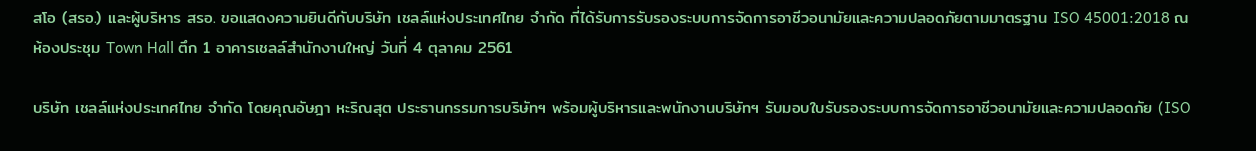สโอ (สรอ.) และผู้บริหาร สรอ. ขอแสดงความยินดีกับบริษัท เชลล์แห่งประเทศไทย จำกัด ที่ได้รับการรับรองระบบการจัดการอาชีวอนามัยและความปลอดภัยตามมาตรฐาน ISO 45001:2018 ณ ห้องประชุม Town Hall ตึก 1 อาคารเชลล์สำนักงานใหญ่ วันที่ 4 ตุลาคม 2561

บริษัท เชลล์แห่งประเทศไทย จำกัด โดยคุณอัษฎา หะริณสุต ประธานกรรมการบริษัทฯ พร้อมผู้บริหารและพนักงานบริษัทฯ รับมอบใบรับรองระบบการจัดการอาชีวอนามัยและความปลอดภัย (ISO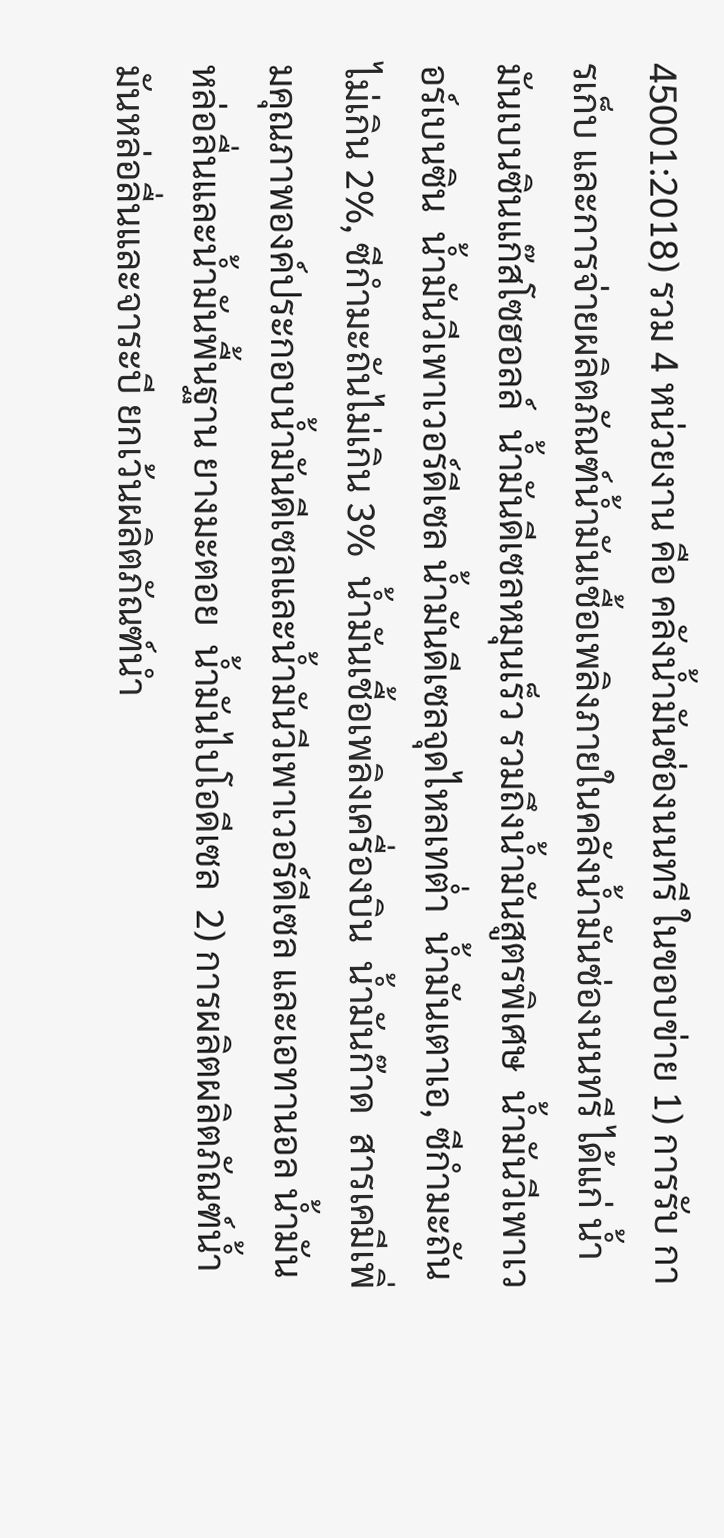45001:2018) รวม 4 หน่วยงาน คือ คลังน้ำมันช่องนนทรี ในขอบข่าย 1) การรับ การเก็บ และการจ่ายผลิตภัณฑ์น้ำมันเชื้อเพลิงภายในคลังน้ำมันช่องนนทรี ได้แก่ น้ำมันเบนซินแก๊สโซฮอลล์  น้ำมันดีเซลหมุนเร็ว รวมถึงน้ำมันสูตรพิเศษ  น้ำมันวีเพาเวอร์เบนซิน  น้ำมันวีเพาเวอร์ดีเซล น้ำมันดีเซลจุดไหลเทต่ำ  น้ำมันเตาเอ, ซีกำมะถันไม่เกิน 2%, ซีกำมะถันไม่เกิน 3%  น้ำมันเชื้อเพลิงเครื่องบิน  น้ำมันก๊าด  สารเคมีเพิ่มคุณภาพองค์ประกอบน้ำมันดีเซลและน้ำมันวีเพาเวอร์ดีเซล และเอทานอล น้ำมันหล่อลื่นและน้ำมันพื้นฐาน ยางมะตอย  น้ำมันไบโอดีเซล  2) การผลิตผลิตภัณฑ์น้ำมันหล่อลื่นและจาระบี ยกเว้นผลิตภัณฑ์นำ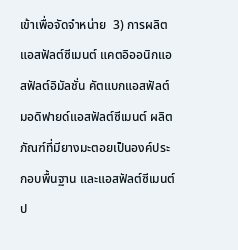เข้าเพื่อจัดจำหน่าย  3) การผลิตแอสฟัลต์ซีเมนต์ แคตอิออนิกแอสฟัลต์อิมัลชั่น คัตแบกแอสฟัลต์ มอดิฟายด์แอสฟัลต์ซีเมนต์ ผลิตภัณฑ์ที่มียางมะตอยเป็นองค์ประกอบพื้นฐาน และแอสฟัลต์ซีเมนต์ป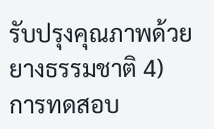รับปรุงคุณภาพด้วยยางธรรมชาติ 4) การทดสอบ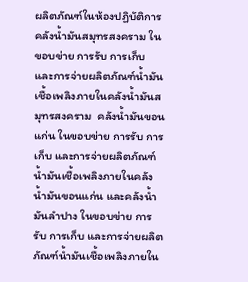ผลิตภัณฑ์ในห้องปฏิบัติการ  คลังน้ำมันสมุทรสงคราม ในขอบข่าย การรับ การเก็บ และการจ่ายผลิตภัณฑ์น้ำมันเชื้อเพลิงภายในคลังน้ำมันสมุทรสงคราม  คลังน้ำมันขอนแก่น ในขอบข่าย การรับ การเก็บ และการจ่ายผลิตภัณฑ์น้ำมันเชื้อเพลิงภายในคลังน้ำมันขอนแก่น และคลังน้ำมันลำปาง ในขอบข่าย การรับ การเก็บ และการจ่ายผลิตภัณฑ์น้ำมันเชื้อเพลิงภายใน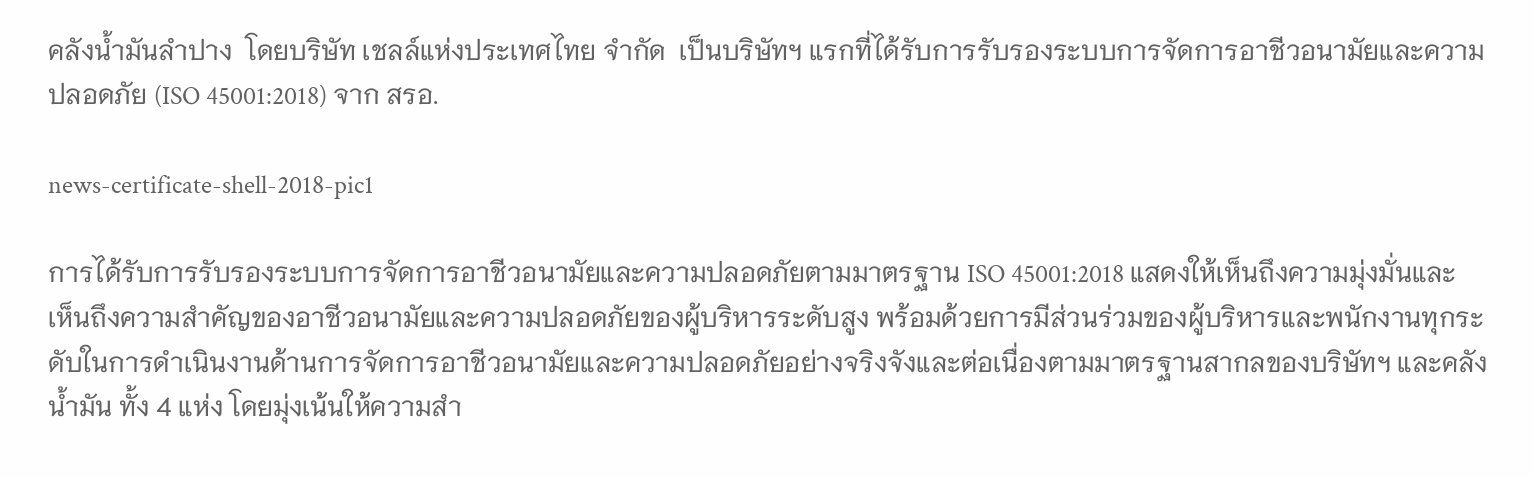คลังน้ำมันลำปาง  โดยบริษัท เชลล์แห่งประเทศไทย จำกัด  เป็นบริษัทฯ แรกที่ได้รับการรับรองระบบการจัดการอาชีวอนามัยและความปลอดภัย (ISO 45001:2018) จาก สรอ.

news-certificate-shell-2018-pic1

การได้รับการรับรองระบบการจัดการอาชีวอนามัยและความปลอดภัยตามมาตรฐาน ISO 45001:2018 แสดงให้เห็นถึงความมุ่งมั่นและเห็นถึงความสำคัญของอาชีวอนามัยและความปลอดภัยของผู้บริหารระดับสูง พร้อมด้วยการมีส่วนร่วมของผู้บริหารและพนักงานทุกระดับในการดำเนินงานด้านการจัดการอาชีวอนามัยและความปลอดภัยอย่างจริงจังและต่อเนื่องตามมาตรฐานสากลของบริษัทฯ และคลังน้ำมัน ทั้ง 4 แห่ง โดยมุ่งเน้นให้ความสำ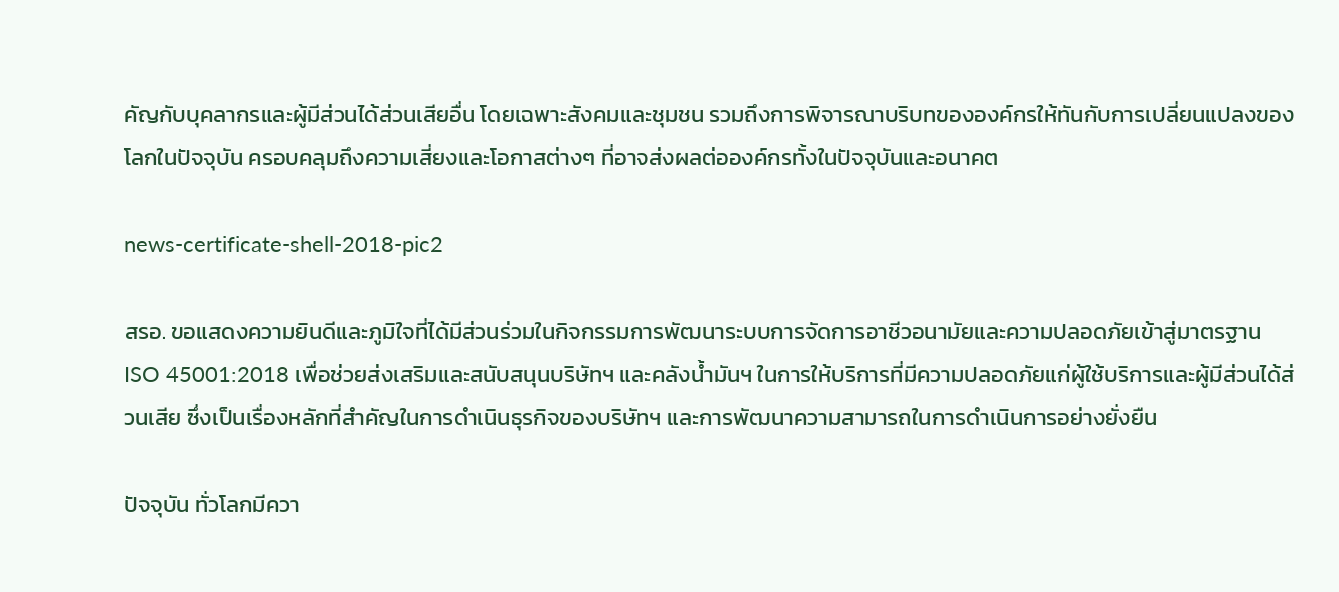คัญกับบุคลากรและผู้มีส่วนได้ส่วนเสียอื่น โดยเฉพาะสังคมและชุมชน รวมถึงการพิจารณาบริบทขององค์กรให้ทันกับการเปลี่ยนแปลงของโลกในปัจจุบัน ครอบคลุมถึงความเสี่ยงและโอกาสต่างๆ ที่อาจส่งผลต่อองค์กรทั้งในปัจจุบันและอนาคต

news-certificate-shell-2018-pic2

สรอ. ขอแสดงความยินดีและภูมิใจที่ได้มีส่วนร่วมในกิจกรรมการพัฒนาระบบการจัดการอาชีวอนามัยและความปลอดภัยเข้าสู่มาตรฐาน ISO 45001:2018 เพื่อช่วยส่งเสริมและสนับสนุนบริษัทฯ และคลังน้ำมันฯ ในการให้บริการที่มีความปลอดภัยแก่ผู้ใช้บริการและผู้มีส่วนได้ส่วนเสีย ซึ่งเป็นเรื่องหลักที่สำคัญในการดำเนินธุรกิจของบริษัทฯ และการพัฒนาความสามารถในการดำเนินการอย่างยั่งยืน

ปัจจุบัน ทั่วโลกมีควา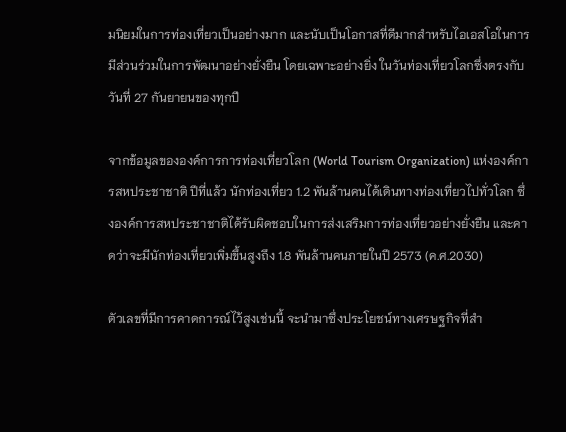มนิยมในการท่องเที่ยวเป็นอย่างมาก และนับเป็นโอกาสที่ดีมากสำหรับไอเอสโอในการมีส่วนร่วมในการพัฒนาอย่างยั่งยืน โดยเฉพาะอย่างยิ่ง ในวันท่องเที่ยวโลกซึ่งตรงกับวันที่ 27 กันยายนของทุกปี

จากข้อมูลขององค์การการท่องเที่ยวโลก (World Tourism Organization) แห่งองค์การสหประชาชาติ ปีที่แล้ว นักท่องเที่ยว 1.2 พันล้านคนได้เดินทางท่องเที่ยวไปทั่วโลก ซึ่งองค์การสหประชาชาติได้รับผิดชอบในการส่งเสริมการท่องเที่ยวอย่างยั่งยืน และคาดว่าจะมีนักท่องเที่ยวเพิ่มขึ้นสูงถึง 1.8 พันล้านคนภายในปี 2573 (ค.ศ.2030)

ตัวเลขที่มีการคาดการณ์ไว้สูงเช่นนี้ จะนำมาซึ่งประโยชน์ทางเศรษฐกิจที่สำ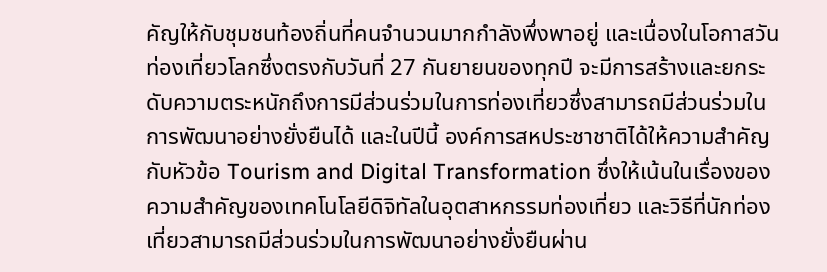คัญให้กับชุมชนท้องถิ่นที่คนจำนวนมากกำลังพึ่งพาอยู่ และเนื่องในโอกาสวันท่องเที่ยวโลกซึ่งตรงกับวันที่ 27 กันยายนของทุกปี จะมีการสร้างและยกระดับความตระหนักถึงการมีส่วนร่วมในการท่องเที่ยวซึ่งสามารถมีส่วนร่วมในการพัฒนาอย่างยั่งยืนได้ และในปีนี้ องค์การสหประชาชาติได้ให้ความสำคัญกับหัวข้อ Tourism and Digital Transformation ซึ่งให้เน้นในเรื่องของความสำคัญของเทคโนโลยีดิจิทัลในอุตสาหกรรมท่องเที่ยว และวิธีที่นักท่องเที่ยวสามารถมีส่วนร่วมในการพัฒนาอย่างยั่งยืนผ่าน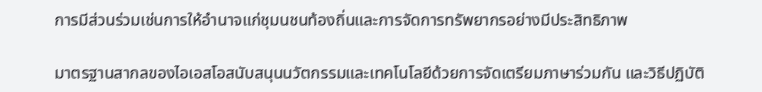การมีส่วนร่วมเช่นการให้อำนาจแก่ชุมนชนท้องถิ่นและการจัดการทรัพยากรอย่างมีประสิทธิภาพ

มาตรฐานสากลของไอเอสโอสนับสนุนนวัตกรรมและเทคโนโลยีด้วยการจัดเตรียมภาษาร่วมกัน และวิธีปฏิบัติ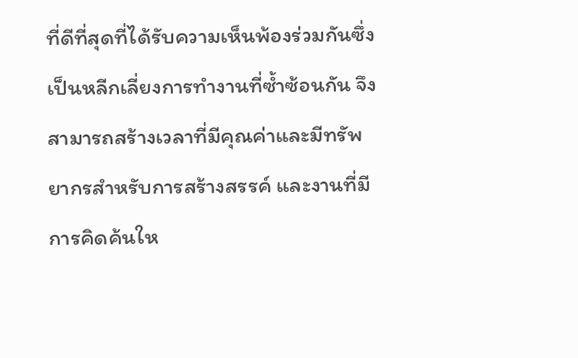ที่ดีที่สุดที่ได้รับความเห็นพ้องร่วมกันซึ่งเป็นหลีกเลี่ยงการทำงานที่ซ้ำซ้อนกัน จึงสามารถสร้างเวลาที่มีคุณค่าและมีทรัพยากรสำหรับการสร้างสรรค์ และงานที่มีการคิดค้นให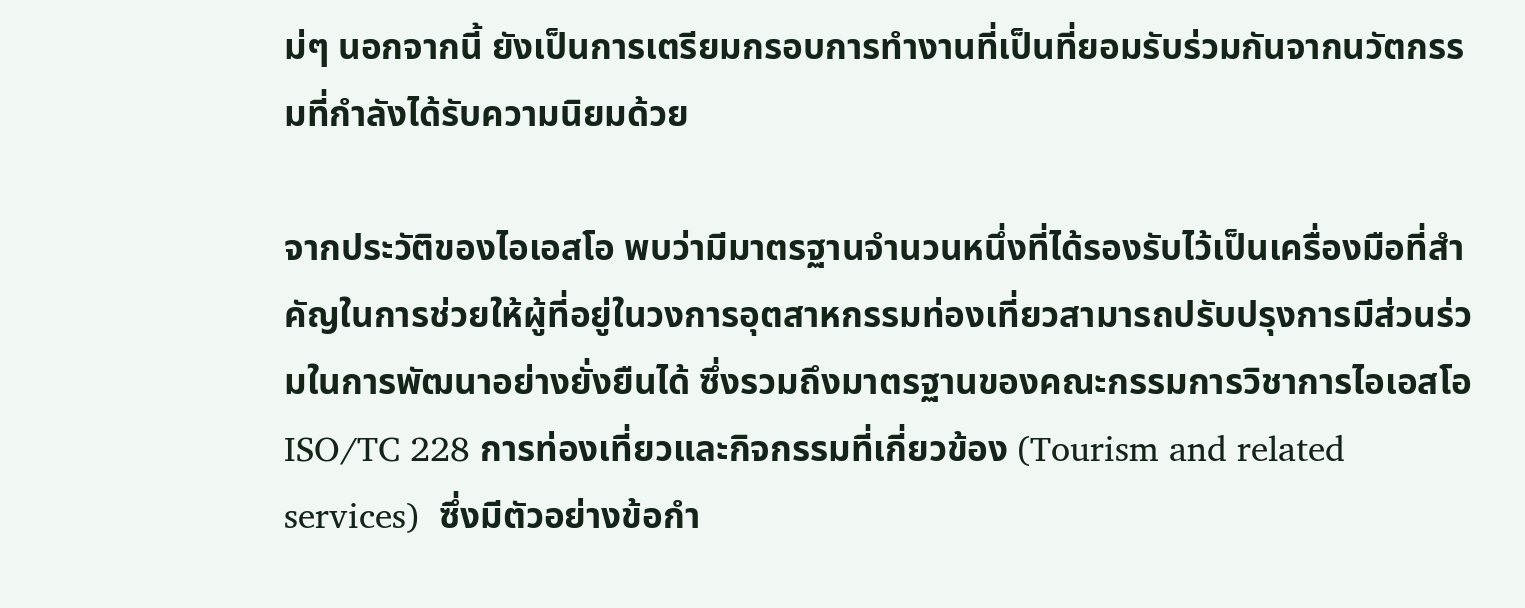ม่ๆ นอกจากนี้ ยังเป็นการเตรียมกรอบการทำงานที่เป็นที่ยอมรับร่วมกันจากนวัตกรรมที่กำลังได้รับความนิยมด้วย

จากประวัติของไอเอสโอ พบว่ามีมาตรฐานจำนวนหนึ่งที่ได้รองรับไว้เป็นเครื่องมือที่สำคัญในการช่วยให้ผู้ที่อยู่ในวงการอุตสาหกรรมท่องเที่ยวสามารถปรับปรุงการมีส่วนร่วมในการพัฒนาอย่างยั่งยืนได้ ซึ่งรวมถึงมาตรฐานของคณะกรรมการวิชาการไอเอสโอ ISO/TC 228 การท่องเที่ยวและกิจกรรมที่เกี่ยวข้อง (Tourism and related services)  ซึ่งมีตัวอย่างข้อกำ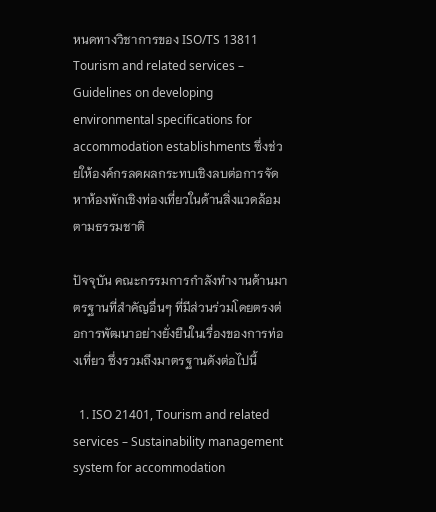หนดทางวิชาการของ ISO/TS 13811 Tourism and related services – Guidelines on developing environmental specifications for accommodation establishments ซึ่งช่วยให้องค์กรลดผลกระทบเชิงลบต่อการจัดหาห้องพักเชิงท่องเที่ยวในด้านสิ่งแวดล้อมตามธรรมชาติ

ปัจจุบัน คณะกรรมการกำลังทำงานด้านมาตรฐานที่สำคัญอื่นๆ ที่มีส่วนร่วมโดยตรงต่อการพัฒนาอย่างยั่งยืนในเรื่องของการท่องเที่ยว ซึ่งรวมถึงมาตรฐานดังต่อไปนี้

  1. ISO 21401, Tourism and related services – Sustainability management system for accommodation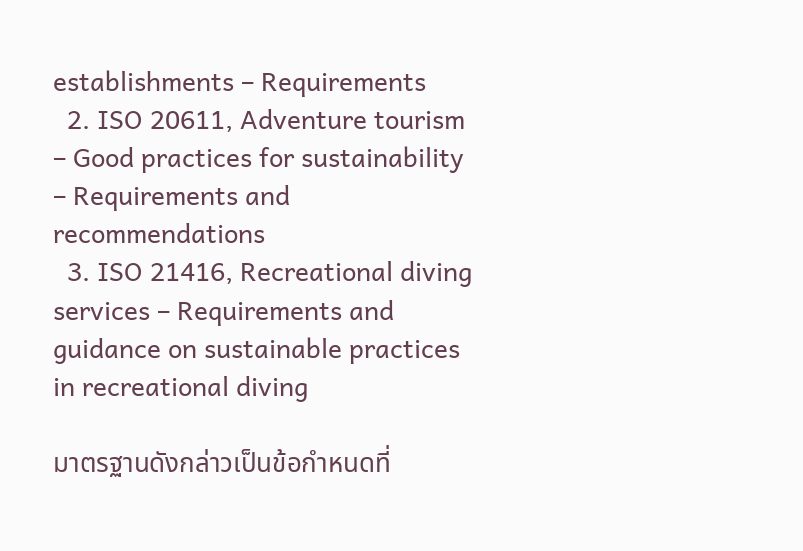establishments – Requirements
  2. ISO 20611, Adventure tourism – Good practices for sustainability – Requirements and recommendations
  3. ISO 21416, Recreational diving services – Requirements and guidance on sustainable practices in recreational diving

มาตรฐานดังกล่าวเป็นข้อกำหนดที่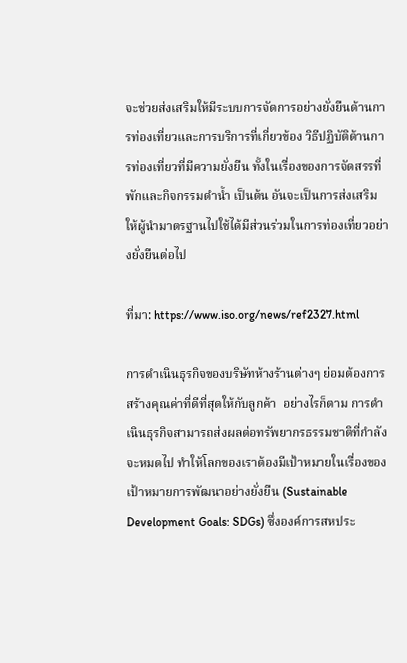จะช่วยส่งเสริมให้มีระบบการจัดการอย่างยั่งยืนด้านการท่องเที่ยวและการบริการที่เกี่ยวข้อง วิธีปฏิบัติด้านการท่องเที่ยวที่มีความยั่งยืน ทั้งในเรื่องของการจัดสรรที่พักและกิจกรรมดำน้ำ เป็นต้น อันจะเป็นการส่งเสริมให้ผู้นำมาตรฐานไปใช้ได้มีส่วนร่วมในการท่องเที่ยวอย่างยั่งยืนต่อไป

ที่มา: https://www.iso.org/news/ref2327.html

การดำเนินธุรกิจของบริษัทห้างร้านต่างๆ ย่อมต้องการสร้างคุณค่าที่ดีที่สุดให้กับลูกค้า  อย่างไรก็ตาม การดำเนินธุรกิจสามารถส่งผลต่อทรัพยากรธรรมชาติที่กำลังจะหมดไป ทำให้โลกของเราต้องมีเป้าหมายในเรื่องของเป้าหมายการพัฒนาอย่างยั่งยืน (Sustainable Development Goals: SDGs) ซึ่งองค์การสหประ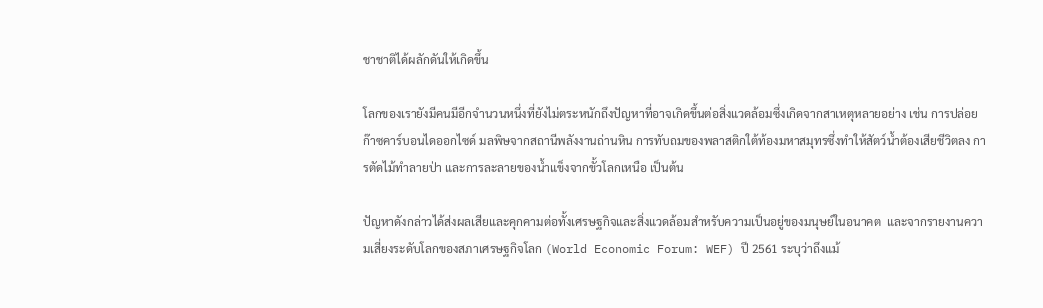ชาชาติได้ผลักดันให้เกิดขึ้น

โลกของเรายังมีคนมีอีกจำนวนหนึ่งที่ยังไม่ตระหนักถึงปัญหาที่อาจเกิดขึ้นต่อสิ่งแวดล้อมซึ่งเกิดจากสาเหตุหลายอย่าง เช่น การปล่อยก๊าซคาร์บอนไดออกไซด์ มลพิษจากสถานีพลังงานถ่านหิน การทับถมของพลาสติกใต้ท้องมหาสมุทรซึ่งทำให้สัตว์น้ำต้องเสียชีวิตลง การตัดไม้ทำลายป่า และการละลายของน้ำแข็งจากขั้วโลกเหนือ เป็นต้น

ปัญหาดังกล่าวได้ส่งผลเสียและคุกคามต่อทั้งเศรษฐกิจและสิ่งแวดล้อมสำหรับความเป็นอยู่ของมนุษย์ในอนาคต  และจากรายงานความเสี่ยงระดับโลกของสภาเศรษฐกิจโลก (World Economic Forum: WEF) ปี 2561 ระบุว่าถึงแม้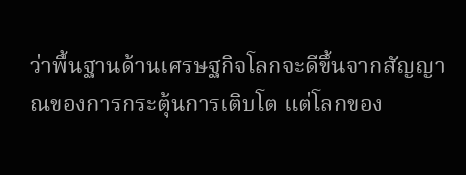ว่าพื้นฐานด้านเศรษฐกิจโลกจะดีขึ้นจากสัญญาณของการกระตุ้นการเติบโต แต่โลกของ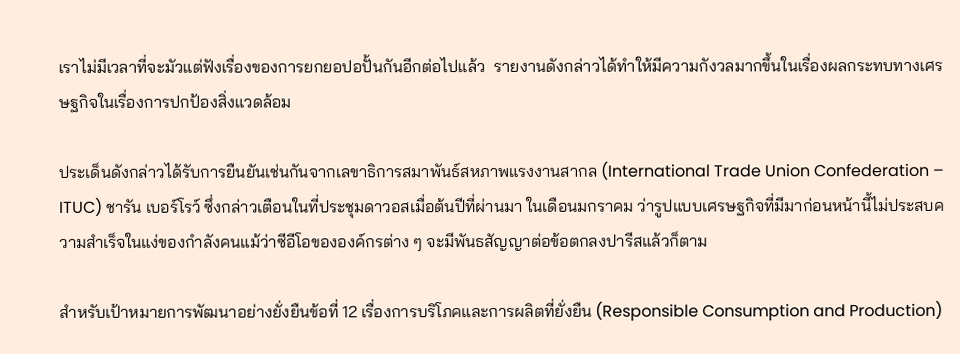เราไม่มีเวลาที่จะมัวแต่ฟังเรื่องของการยกยอปอปั้นกันอีกต่อไปแล้ว  รายงานดังกล่าวได้ทำให้มีความกังวลมากขึ้นในเรื่องผลกระทบทางเศรษฐกิจในเรื่องการปกป้องสิ่งแวดล้อม

ประเด็นดังกล่าวได้รับการยืนยันเช่นกันจากเลขาธิการสมาพันธ์สหภาพแรงงานสากล (International Trade Union Confederation – ITUC) ชารัน เบอร์โรว์ ซึ่งกล่าวเตือนในที่ประชุมดาวอสเมื่อต้นปีที่ผ่านมา ในเดือนมกราคม ว่ารูปแบบเศรษฐกิจที่มีมาก่อนหน้านี้ไม่ประสบความสำเร็จในแง่ของกำลังคนแม้ว่าซีอีโอขององค์กรต่าง ๆ จะมีพันธสัญญาต่อข้อตกลงปารีสแล้วก็ตาม

สำหรับเป้าหมายการพัฒนาอย่างยั่งยืนข้อที่ 12 เรื่องการบริโภคและการผลิตที่ยั่งยืน (Responsible Consumption and Production)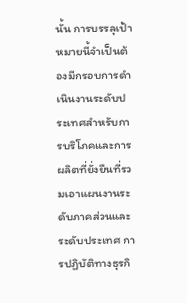นั้น การบรรลุเป้าหมายนี้จำเป็นต้องมีกรอบการดำเนินงานระดับประเทศสำหรับการบริโภคและการผลิตที่ยั่งยืนที่รวมเอาแผนงานระดับภาคส่วนและระดับประเทศ การปฏิบัติทางธุรกิ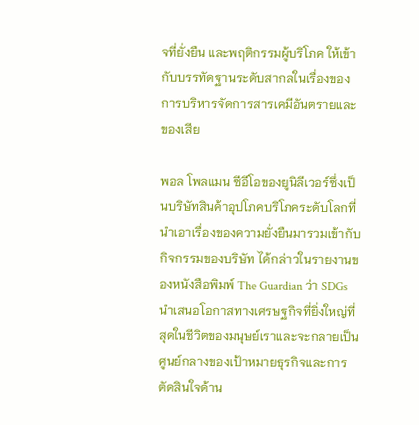จที่ยั่งยืน และพฤติกรรมผู้บริโภค ให้เข้ากับบรรทัดฐานระดับสากลในเรื่องของการบริหารจัดการสารเคมีอันตรายและของเสีย

พอล โพลแมน ซีอีโอของยูนิลีเวอร์ซึ่งเป็นบริษัทสินค้าอุปโภคบริโภคระดับโลกที่นำเอาเรื่องของความยั่งยืนมารวมเข้ากับกิจกรรมของบริษัท ได้กล่าวในรายงานของหนังสือพิมพ์ The Guardian ว่า SDGs นำเสนอโอกาสทางเศรษฐกิจที่ยิ่งใหญ่ที่สุดในชีวิตของมนุษย์เราและจะกลายเป็นศูนย์กลางของเป้าหมายธุรกิจและการตัดสินใจด้าน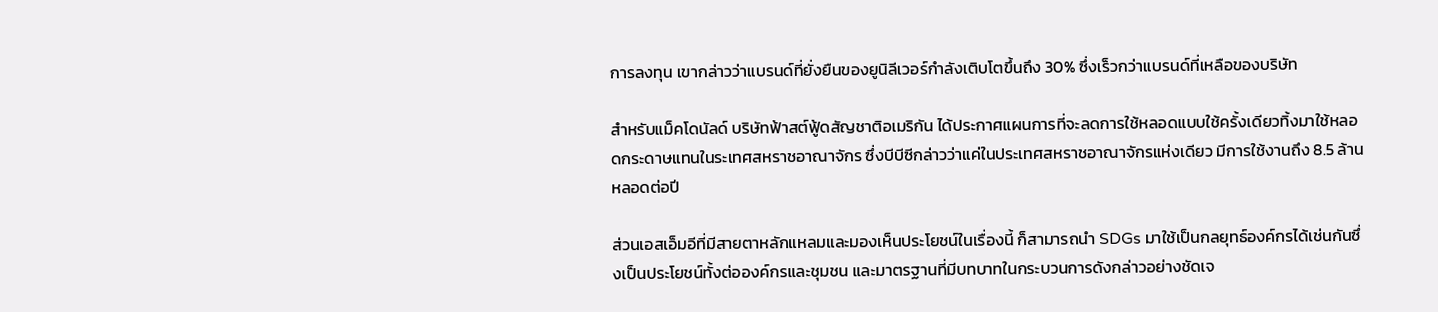การลงทุน เขากล่าวว่าแบรนด์ที่ยั่งยืนของยูนิลีเวอร์กำลังเติบโตขึ้นถึง 30% ซึ่งเร็วกว่าแบรนด์ที่เหลือของบริษัท

สำหรับแม็คโดนัลด์ บริษัทฟ้าสต์ฟู้ดสัญชาติอเมริกัน ได้ประกาศแผนการที่จะลดการใช้หลอดแบบใช้ครั้งเดียวทิ้งมาใช้หลอดกระดาษแทนในระเทศสหราชอาณาจักร ซึ่งบีบีซีกล่าวว่าแค่ในประเทศสหราชอาณาจักรแห่งเดียว มีการใช้งานถึง 8.5 ล้านหลอดต่อปี

ส่วนเอสเอ็มอีที่มีสายตาหลักแหลมและมองเห็นประโยชน์ในเรื่องนี้ ก็สามารถนำ SDGs มาใช้เป็นกลยุทธ์องค์กรได้เช่นกันซึ่งเป็นประโยชน์ทั้งต่อองค์กรและชุมชน และมาตรฐานที่มีบทบาทในกระบวนการดังกล่าวอย่างชัดเจ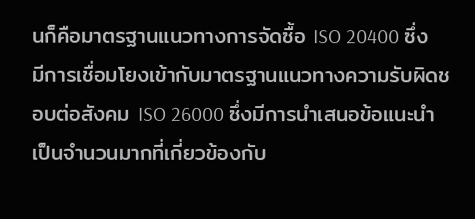นก็คือมาตรฐานแนวทางการจัดซื้อ ISO 20400 ซึ่งมีการเชื่อมโยงเข้ากับมาตรฐานแนวทางความรับผิดชอบต่อสังคม ISO 26000 ซึ่งมีการนำเสนอข้อแนะนำเป็นจำนวนมากที่เกี่ยวข้องกับ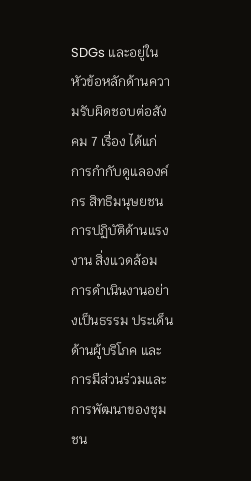SDGs และอยู่ในหัวข้อหลักด้านความรับผิดชอบต่อสังคม 7 เรื่อง ได้แก่ การกำกับดูแลองค์กร สิทธิมนุษยชน การปฏิบัติด้านแรงงาน สิ่งแวดล้อม การดำเนินงานอย่างเป็นธรรม ประเด็นด้านผู้บริโภค และการมีส่วนร่วมและการพัฒนาของชุมชน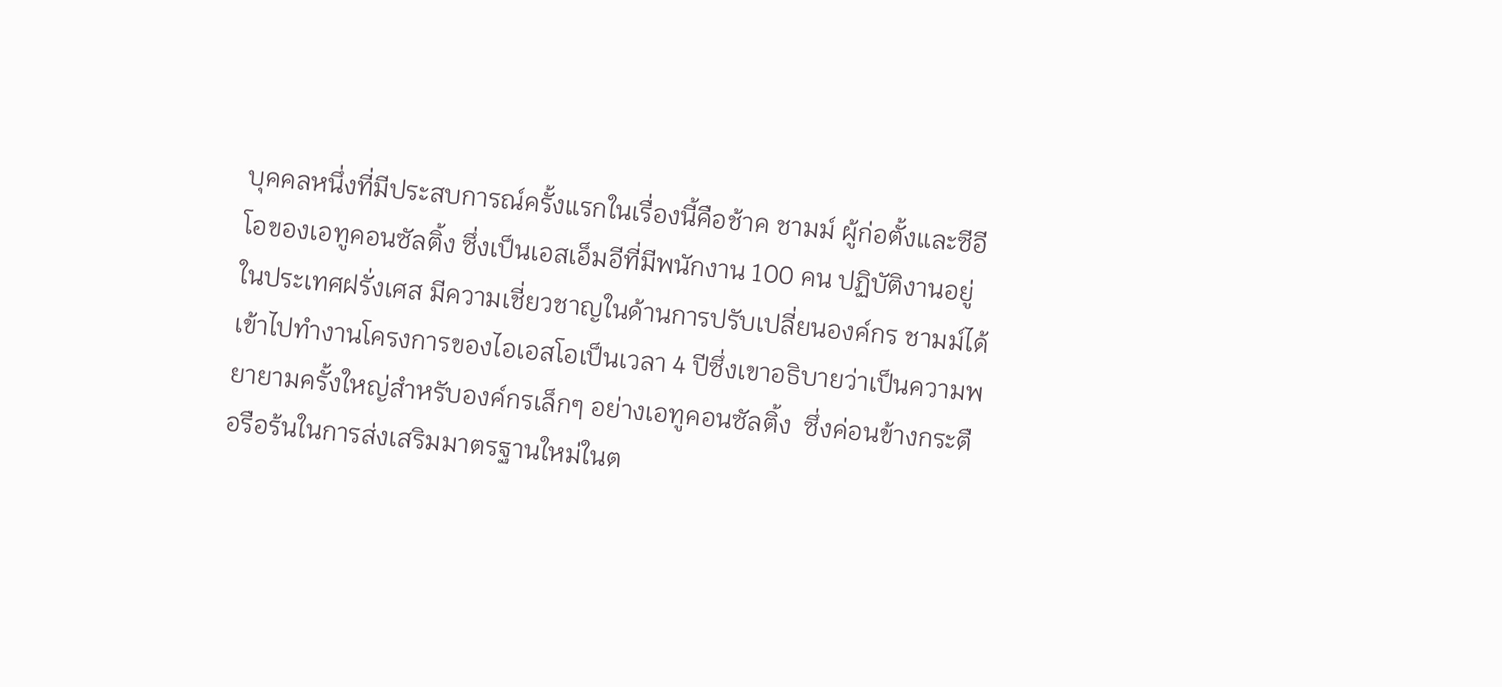บุคคลหนึ่งที่มีประสบการณ์ครั้งแรกในเรื่องนี้คือช้าค ชามม์ ผู้ก่อตั้งและซีอีโอของเอทูคอนซัลติ้ง ซึ่งเป็นเอสเอ็มอีที่มีพนักงาน 100 คน ปฏิบัติงานอยู่ในประเทศฝรั่งเศส มีความเชี่ยวชาญในด้านการปรับเปลี่ยนองค์กร ชามม์ได้เข้าไปทำงานโครงการของไอเอสโอเป็นเวลา 4 ปีซึ่งเขาอธิบายว่าเป็นความพยายามครั้งใหญ่สำหรับองค์กรเล็กๆ อย่างเอทูคอนซัลติ้ง  ซึ่งค่อนข้างกระตือรือร้นในการส่งเสริมมาตรฐานใหม่ในต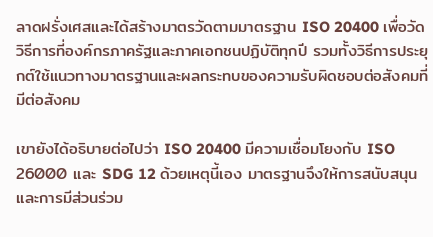ลาดฝรั่งเศสและได้สร้างมาตรวัดตามมาตรฐาน ISO 20400 เพื่อวัดวิธีการที่องค์กรภาครัฐและภาคเอกชนปฏิบัติทุกปี รวมทั้งวิธีการประยุกต์ใช้แนวทางมาตรฐานและผลกระทบของความรับผิดชอบต่อสังคมที่มีต่อสังคม

เขายังได้อธิบายต่อไปว่า ISO 20400 มีความเชื่อมโยงกับ ISO 26000 และ SDG 12 ด้วยเหตุนี้เอง มาตรฐานจึงให้การสนับสนุนและการมีส่วนร่วม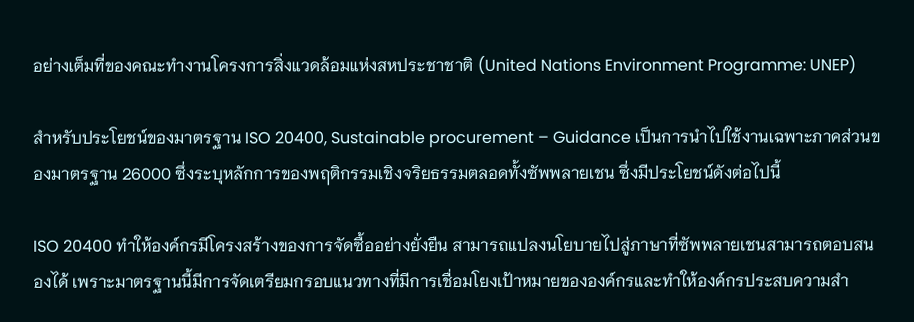อย่างเต็มที่ของคณะทำงานโครงการสิ่งแวดล้อมแห่งสหประชาชาติ (United Nations Environment Programme: UNEP)

สำหรับประโยชน์ของมาตรฐาน ISO 20400, Sustainable procurement – Guidance เป็นการนำไปใช้งานเฉพาะภาคส่วนของมาตรฐาน 26000 ซึ่งระบุหลักการของพฤติกรรมเชิงจริยธรรมตลอดทั้งซัพพลายเชน ซึ่งมีประโยชน์ดังต่อไปนี้

ISO 20400 ทำให้องค์กรมีโครงสร้างของการจัดซื้ออย่างยั่งยืน สามารถแปลงนโยบายไปสู่ภาษาที่ซัพพลายเชนสามารถตอบสนองได้ เพราะมาตรฐานนี้มีการจัดเตรียมกรอบแนวทางที่มีการเชื่อมโยงเป้าหมายขององค์กรและทำให้องค์กรประสบความสำ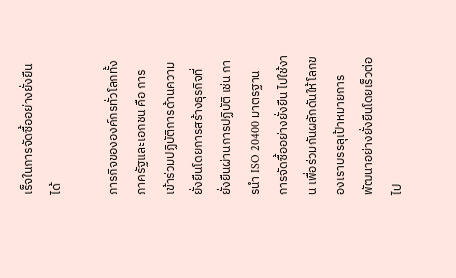เร็จในการจัดซื้ออย่างยั่งยืนได้

ภารกิจขององค์กรทั่วโลกทั้งภาครัฐและเอกชน คือ การเข้าร่วมปฏิบัติการด้านความยั่งยืนโดยการสร้างธุรกิจที่ยั่งยืนผ่านการปฏิบัติ เช่น การนำ ISO 20400 มาตรฐาน การจัดซื้ออย่างยั่งยืน ไปใช้งาน เพื่อร่วมกันผลักดันให้โลกของเราบรรลุเป้าหมายการพัฒนาอย่างยั่งยืนโดยเร็วต่อไป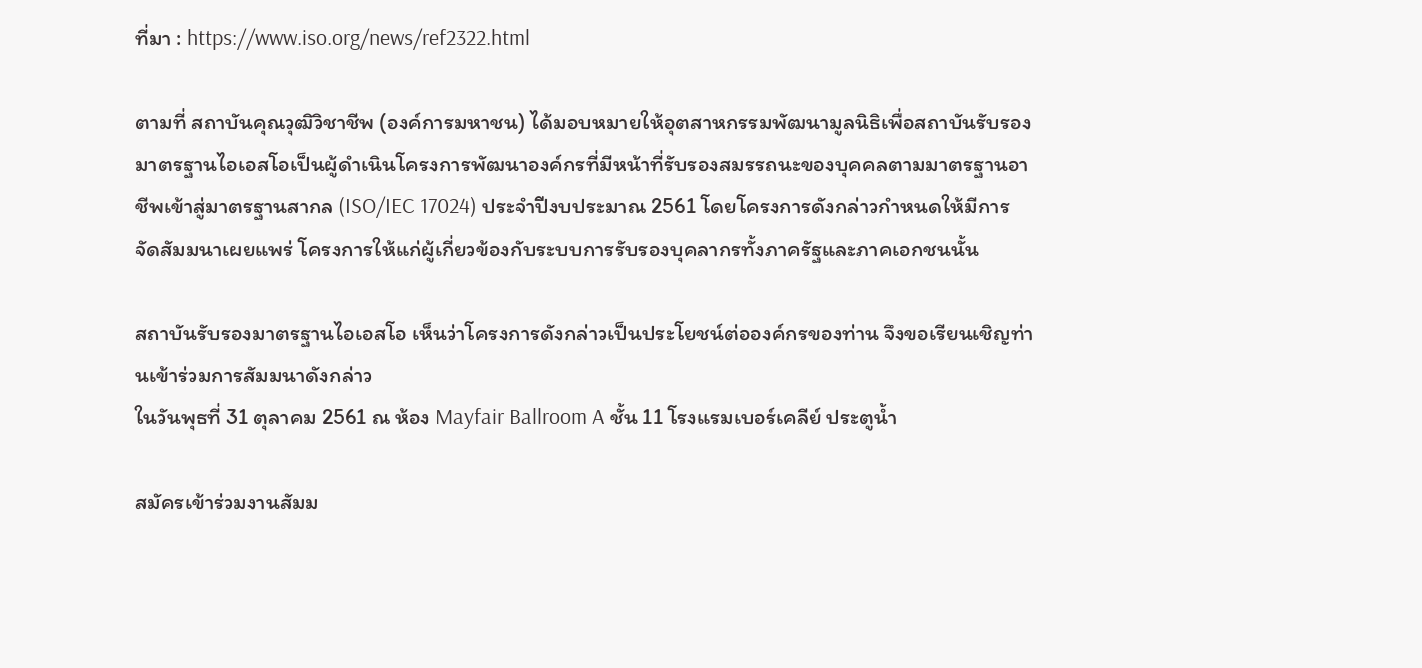ที่มา : https://www.iso.org/news/ref2322.html

ตามที่ สถาบันคุณวุฒิวิชาชีพ (องค์การมหาชน) ได้มอบหมายให้อุตสาหกรรมพัฒนามูลนิธิเพื่อสถาบันรับรองมาตรฐานไอเอสโอเป็นผู้ดำเนินโครงการพัฒนาองค์กรที่มีหน้าที่รับรองสมรรถนะของบุคคลตามมาตรฐานอาชีพเข้าสู่มาตรฐานสากล (ISO/IEC 17024) ประจำปีงบประมาณ 2561 โดยโครงการดังกล่าวกำหนดให้มีการจัดสัมมนาเผยแพร่ โครงการให้แก่ผู้เกี่ยวข้องกับระบบการรับรองบุคลากรทั้งภาครัฐและภาคเอกชนนั้น

สถาบันรับรองมาตรฐานไอเอสโอ เห็นว่าโครงการดังกล่าวเป็นประโยชน์ต่อองค์กรของท่าน จึงขอเรียนเชิญท่านเข้าร่วมการสัมมนาดังกล่าว
ในวันพุธที่ 31 ตุลาคม 2561 ณ ห้อง Mayfair Ballroom A ชั้น 11 โรงแรมเบอร์เคลีย์ ประตูน้ำ

สมัครเข้าร่วมงานสัมม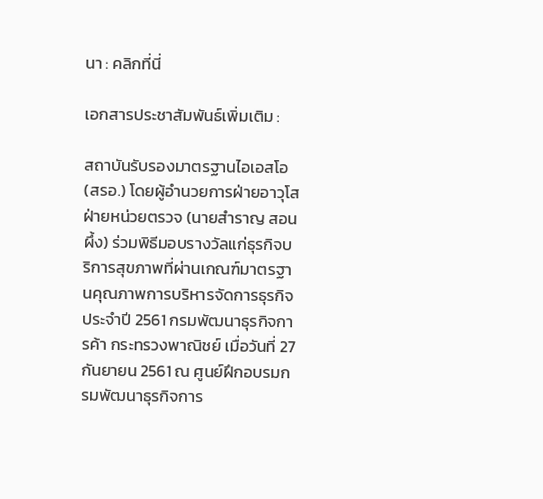นา : คลิกที่นี่

เอกสารประชาสัมพันธ์เพิ่มเติม :

สถาบันรับรองมาตรฐานไอเอสโอ (สรอ.) โดยผู้อำนวยการฝ่ายอาวุโส ฝ่ายหน่วยตรวจ (นายสำราญ สอนผึ้ง) ร่วมพิธีมอบรางวัลแก่ธุรกิจบริการสุขภาพที่ผ่านเกณฑ์มาตรฐานคุณภาพการบริหารจัดการธุรกิจ ประจำปี 2561 กรมพัฒนาธุรกิจการค้า กระทรวงพาณิชย์ เมื่อวันที่ 27 กันยายน 2561 ณ ศูนย์ฝึกอบรมกรมพัฒนาธุรกิจการ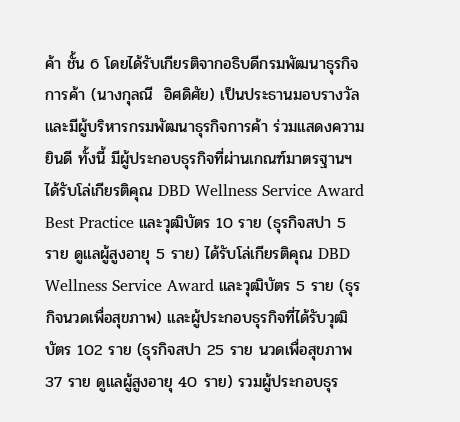ค้า ชั้น 6 โดยได้รับเกียรติจากอธิบดีกรมพัฒนาธุรกิจการค้า (นางกุลณี  อิศดิศัย) เป็นประธานมอบรางวัล และมีผู้บริหารกรมพัฒนาธุรกิจการค้า ร่วมแสดงความยินดี ทั้งนี้ มีผู้ประกอบธุรกิจที่ผ่านเกณฑ์มาตรฐานฯ ได้รับโล่เกียรติคุณ DBD Wellness Service Award Best Practice และวุฒิบัตร 10 ราย (ธุรกิจสปา 5 ราย ดูแลผู้สูงอายุ 5 ราย) ได้รับโล่เกียรติคุณ DBD Wellness Service Award และวุฒิบัตร 5 ราย (ธุรกิจนวดเพื่อสุขภาพ) และผู้ประกอบธุรกิจที่ได้รับวุฒิบัตร 102 ราย (ธุรกิจสปา 25 ราย นวดเพื่อสุขภาพ 37 ราย ดูแลผู้สูงอายุ 40 ราย) รวมผู้ประกอบธุร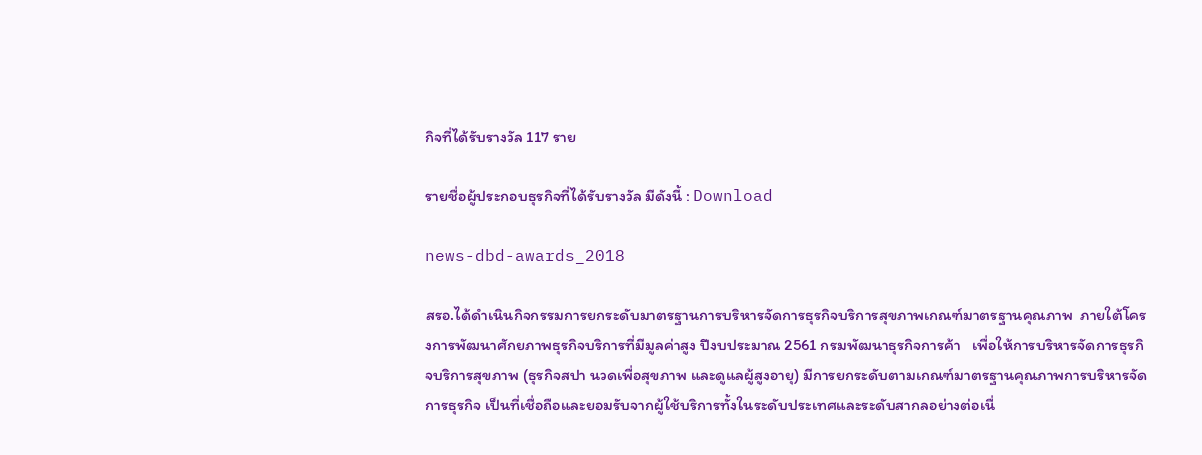กิจที่ได้รับรางวัล 117 ราย

รายชื่อผู้ประกอบธุรกิจที่ได้รับรางวัล มีดังนี้ : Download

news-dbd-awards_2018

สรอ.ได้ดำเนินกิจกรรมการยกระดับมาตรฐานการบริหารจัดการธุรกิจบริการสุขภาพเกณฑ์มาตรฐานคุณภาพ  ภายใต้โครงการพัฒนาศักยภาพธุรกิจบริการที่มีมูลค่าสูง ปีงบประมาณ 2561 กรมพัฒนาธุรกิจการค้า   เพื่อให้การบริหารจัดการธุรกิจบริการสุขภาพ (ธุรกิจสปา นวดเพื่อสุขภาพ และดูแลผู้สูงอายุ) มีการยกระดับตามเกณฑ์มาตรฐานคุณภาพการบริหารจัดการธุรกิจ เป็นที่เชื่อถือและยอมรับจากผู้ใช้บริการทั้งในระดับประเทศและระดับสากลอย่างต่อเนื่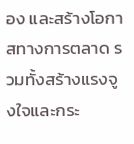อง และสร้างโอกาสทางการตลาด รวมทั้งสร้างแรงจูงใจและกระ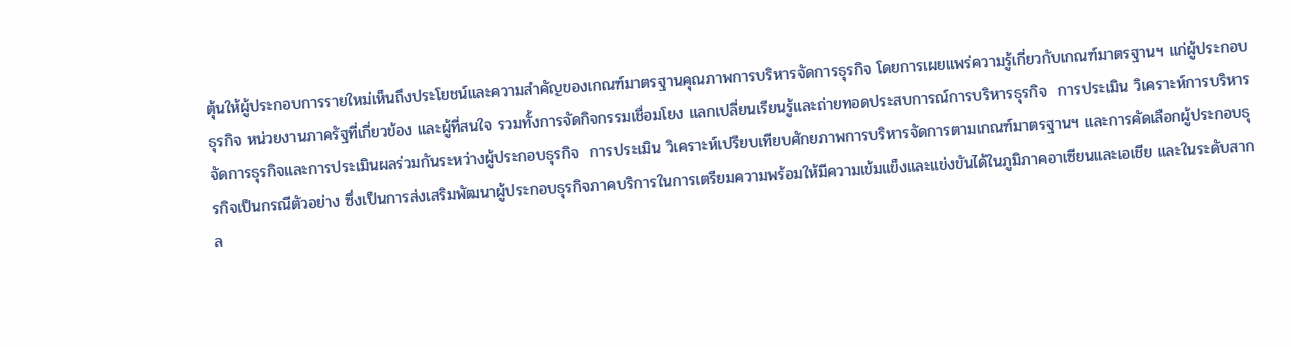ตุ้นให้ผู้ประกอบการรายใหม่เห็นถึงประโยชน์และความสำคัญของเกณฑ์มาตรฐานคุณภาพการบริหารจัดการธุรกิจ โดยการเผยแพร่ความรู้เกี่ยวกับเกณฑ์มาตรฐานฯ แก่ผู้ประกอบธุรกิจ หน่วยงานภาครัฐที่เกี่ยวข้อง และผู้ที่สนใจ รวมทั้งการจัดกิจกรรมเชื่อมโยง แลกเปลี่ยนเรียนรู้และถ่ายทอดประสบการณ์การบริหารธุรกิจ  การประเมิน วิเคราะห์การบริหารจัดการธุรกิจและการประเมินผลร่วมกันระหว่างผู้ประกอบธุรกิจ  การประเมิน วิเคราะห์เปรียบเทียบศักยภาพการบริหารจัดการตามเกณฑ์มาตรฐานฯ และการคัดเลือกผู้ประกอบธุรกิจเป็นกรณีตัวอย่าง ซึ่งเป็นการส่งเสริมพัฒนาผู้ประกอบธุรกิจภาคบริการในการเตรียมความพร้อมให้มีความเข้มแข็งและแข่งขันได้ในภูมิภาคอาเซียนและเอเชีย และในระดับสากล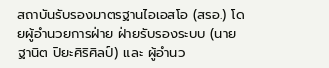สถาบันรับรองมาตรฐานไอเอสโอ (สรอ.) โดยผู้อำนวยการฝ่าย ฝ่ายรับรองระบบ (นายฐานิต ปิยะศิริศิลป์) และ ผู้อำนว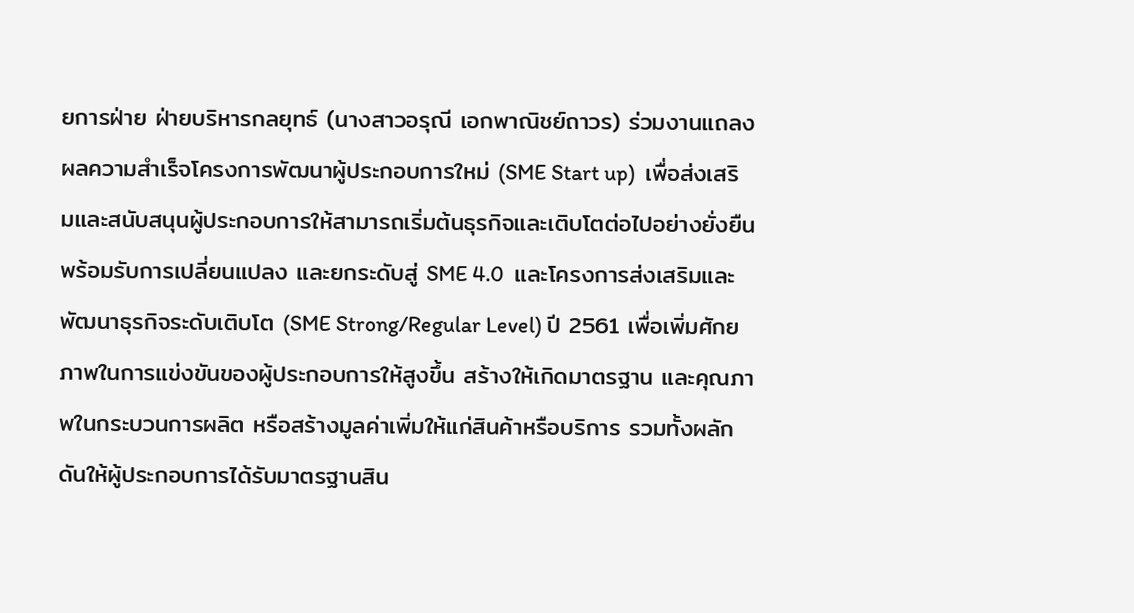ยการฝ่าย ฝ่ายบริหารกลยุทธ์ (นางสาวอรุณี เอกพาณิชย์ถาวร) ร่วมงานแถลงผลความสำเร็จโครงการพัฒนาผู้ประกอบการใหม่ (SME Start up)  เพื่อส่งเสริมและสนับสนุนผู้ประกอบการให้สามารถเริ่มต้นธุรกิจและเติบโตต่อไปอย่างยั่งยืน พร้อมรับการเปลี่ยนแปลง และยกระดับสู่ SME 4.0  และโครงการส่งเสริมและพัฒนาธุรกิจระดับเติบโต (SME Strong/Regular Level) ปี 2561 เพื่อเพิ่มศักยภาพในการแข่งขันของผู้ประกอบการให้สูงขึ้น สร้างให้เกิดมาตรฐาน และคุณภาพในกระบวนการผลิต หรือสร้างมูลค่าเพิ่มให้แก่สินค้าหรือบริการ รวมทั้งผลักดันให้ผู้ประกอบการได้รับมาตรฐานสิน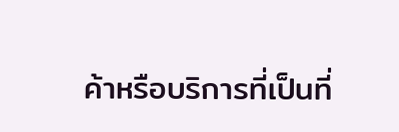ค้าหรือบริการที่เป็นที่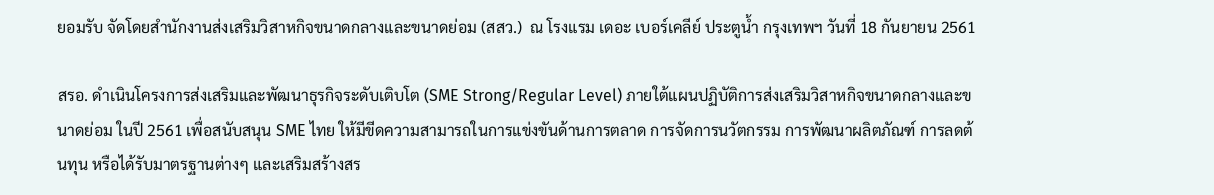ยอมรับ จัดโดยสำนักงานส่งเสริมวิสาหกิจขนาดกลางและขนาดย่อม (สสว.)  ณ โรงแรม เดอะ เบอร์เคลีย์ ประตูน้ำ กรุงเทพฯ วันที่ 18 กันยายน 2561

สรอ. ดำเนินโครงการส่งเสริมและพัฒนาธุรกิจระดับเติบโต (SME Strong/Regular Level) ภายใต้แผนปฏิบัติการส่งเสริมวิสาหกิจขนาดกลางและขนาดย่อม ในปี 2561 เพื่อสนับสนุน SME ไทย ให้มีขีดความสามารถในการแข่งขันด้านการตลาด การจัดการนวัตกรรม การพัฒนาผลิตภัณฑ์ การลดต้นทุน หรือได้รับมาตรฐานต่างๆ และเสริมสร้างสร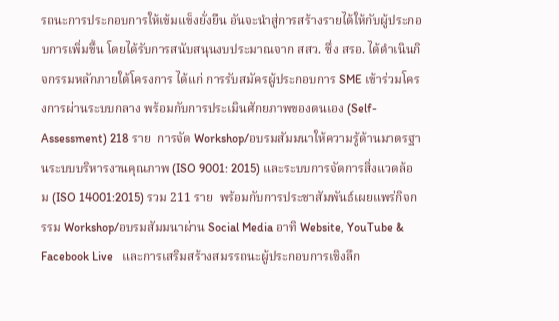รถนะการประกอบการให้เข้มแข็งยั่งยืน อันจะนำสู่การสร้างรายได้ให้กับผู้ประกอบการเพิ่มขึ้น โดยได้รับการสนับสนุนงบประมาณจาก สสว. ซึ่ง สรอ. ได้ดำเนินกิจกรรมหลักภายใต้โครงการ ได้แก่ การรับสมัครผู้ประกอบการ SME เข้าร่วมโครงการผ่านระบบกลาง พร้อมกับการประเมินศักยภาพของตนเอง (Self-Assessment) 218 ราย  การจัด Workshop/อบรมสัมมนาให้ความรู้ด้านมาตรฐานระบบบริหารงานคุณภาพ (ISO 9001: 2015) และระบบการจัดการสิ่งแวดล้อม (ISO 14001:2015) รวม 211 ราย  พร้อมกับการประชาสัมพันธ์เผยแพร่กิจกรรม Workshop/อบรมสัมมนาผ่าน Social Media อาทิ Website, YouTube & Facebook Live   และการเสริมสร้างสมรรถนะผู้ประกอบการเชิงลึก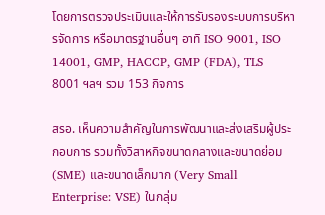โดยการตรวจประเมินและให้การรับรองระบบการบริหารจัดการ หรือมาตรฐานอื่นๆ อาทิ ISO 9001, ISO 14001, GMP, HACCP, GMP (FDA), TLS 8001 ฯลฯ รวม 153 กิจการ

สรอ. เห็นความสำคัญในการพัฒนาและส่งเสริมผู้ประกอบการ รวมทั้งวิสาหกิจขนาดกลางและขนาดย่อม (SME) และขนาดเล็กมาก (Very Small Enterprise: VSE) ในกลุ่ม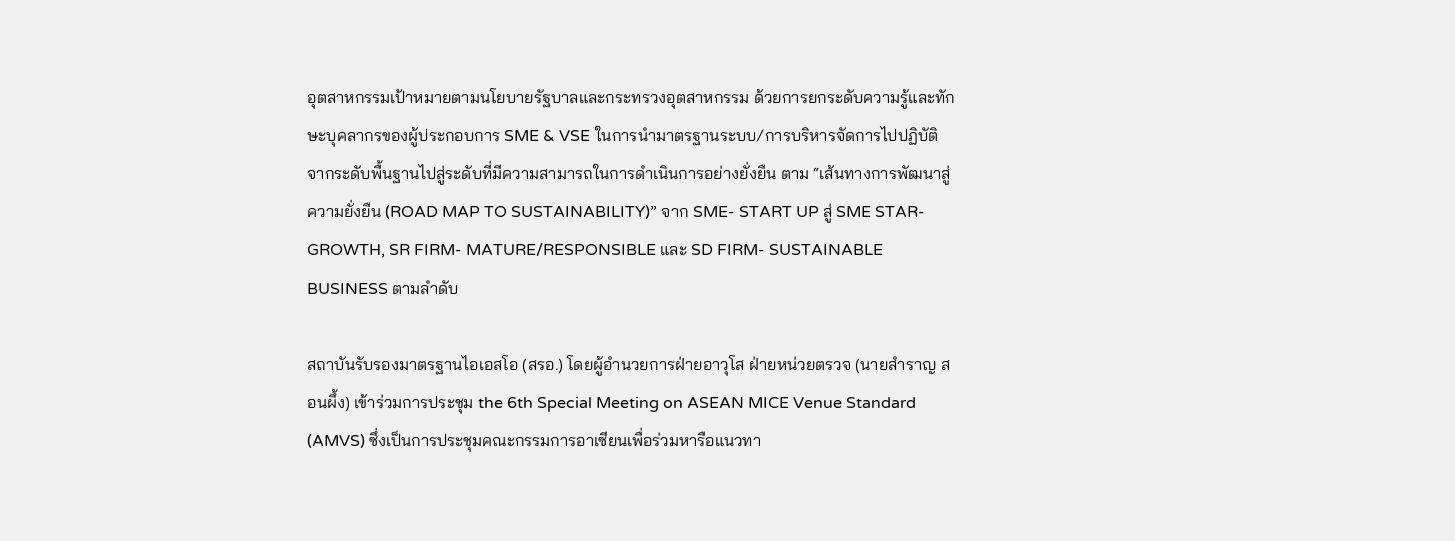อุตสาหกรรมเป้าหมายตามนโยบายรัฐบาลและกระทรวงอุตสาหกรรม ด้วยการยกระดับความรู้และทักษะบุคลากรของผู้ประกอบการ SME & VSE ในการนำมาตรฐานระบบ/การบริหารจัดการไปปฏิบัติ จากระดับพื้นฐานไปสู่ระดับที่มีความสามารถในการดำเนินการอย่างยั่งยืน ตาม “เส้นทางการพัฒนาสู่ความยั่งยืน (ROAD MAP TO SUSTAINABILITY)” จาก SME- START UP สู่ SME STAR- GROWTH, SR FIRM- MATURE/RESPONSIBLE และ SD FIRM- SUSTAINABLE BUSINESS ตามลำดับ

สถาบันรับรองมาตรฐานไอเอสโอ (สรอ.) โดยผู้อำนวยการฝ่ายอาวุโส ฝ่ายหน่วยตรวจ (นายสำราญ สอนผึ้ง) เข้าร่วมการประชุม the 6th Special Meeting on ASEAN MICE Venue Standard (AMVS) ซึ่งเป็นการประชุมคณะกรรมการอาเซียนเพื่อร่วมหารือแนวทา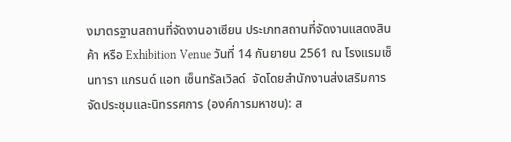งมาตรฐานสถานที่จัดงานอาเซียน ประเภทสถานที่จัดงานแสดงสินค้า หรือ Exhibition Venue วันที่ 14 กันยายน 2561 ณ โรงแรมเซ็นทารา แกรนด์ แอท เซ็นทรัลเวิลด์  จัดโดยสำนักงานส่งเสริมการจัดประชุมและนิทรรศการ (องค์การมหาชน): ส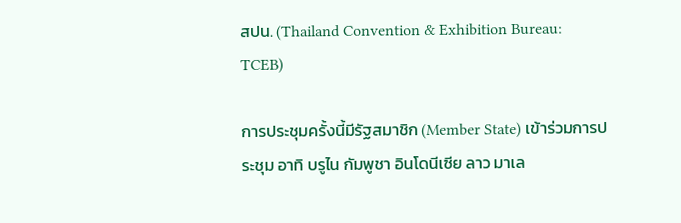สปน. (Thailand Convention & Exhibition Bureau: TCEB)

การประชุมครั้งนี้มีรัฐสมาชิก (Member State) เข้าร่วมการประชุม อาทิ บรูไน กัมพูชา อินโดนีเซีย ลาว มาเล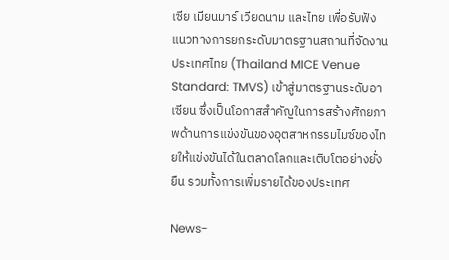เซีย เมียนมาร์ เวียดนาม และไทย เพื่อรับฟังแนวทางการยกระดับมาตรฐานสถานที่จัดงานประเทศไทย (Thailand MICE Venue Standard: TMVS) เข้าสู่มาตรฐานระดับอาเซียน ซึ่งเป็นโอกาสสำคัญในการสร้างศักยภาพด้านการแข่งขันของอุตสาหกรรมไมซ์ของไทยให้แข่งขันได้ในตลาดโลกและเติบโตอย่างยั่งยืน รวมทั้งการเพิ่มรายได้ของประเทศ

News-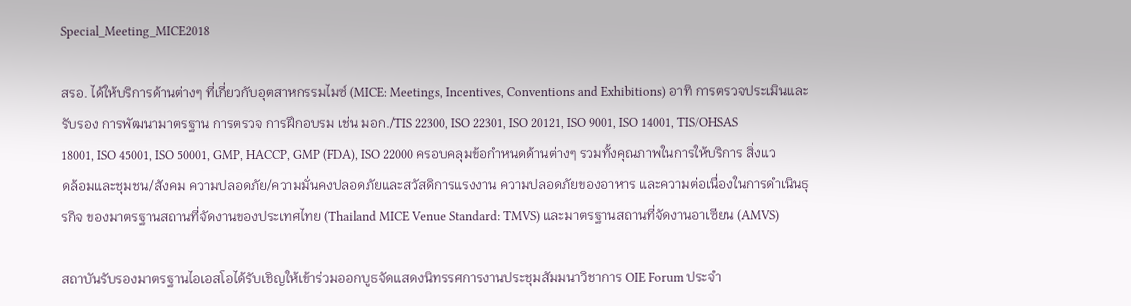Special_Meeting_MICE2018

สรอ. ได้ให้บริการด้านต่างๆ ที่เกี่ยวกับอุตสาหกรรมไมซ์ (MICE: Meetings, Incentives, Conventions and Exhibitions) อาทิ การตรวจประเมินและรับรอง การพัฒนามาตรฐาน การตรวจ การฝึกอบรม เช่น มอก./TIS 22300, ISO 22301, ISO 20121, ISO 9001, ISO 14001, TIS/OHSAS 18001, ISO 45001, ISO 50001, GMP, HACCP, GMP (FDA), ISO 22000 ครอบคลุมข้อกำหนดด้านต่างๆ รวมทั้งคุณภาพในการให้บริการ สิ่งแวดล้อมและชุมชน/สังคม ความปลอดภัย/ความมั่นคงปลอดภัยและสวัสดิการแรงงาน ความปลอดภัยของอาหาร และความต่อเนื่องในการดำเนินธุรกิจ ของมาตรฐานสถานที่จัดงานของประเทศไทย (Thailand MICE Venue Standard: TMVS) และมาตรฐานสถานที่จัดงานอาเซียน (AMVS)

สถาบันรับรองมาตรฐานไอเอสโอได้รับเชิญให้เข้าร่วมออกบูธจัดแสดงนิทรรศการงานประชุมสัมมนาวิชาการ OIE Forum ประจำ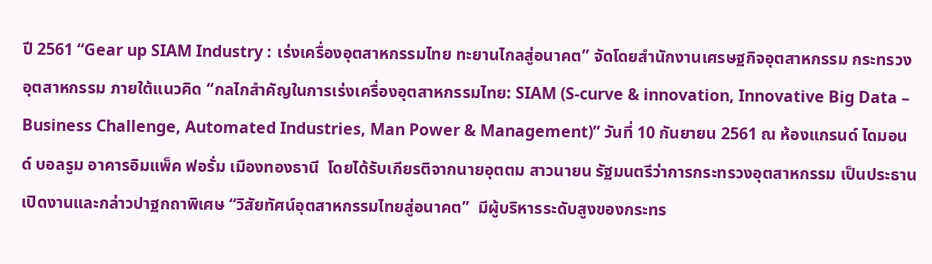ปี 2561 “Gear up SIAM Industry : เร่งเครื่องอุตสาหกรรมไทย ทะยานไกลสู่อนาคต” จัดโดยสำนักงานเศรษฐกิจอุตสาหกรรม กระทรวงอุตสาหกรรม ภายใต้แนวคิด “กลไกสำคัญในการเร่งเครื่องอุตสาหกรรมไทย: SIAM (S-curve & innovation, Innovative Big Data – Business Challenge, Automated Industries, Man Power & Management)” วันที่ 10 กันยายน 2561 ณ ห้องแกรนด์ ไดมอนด์ บอลรูม อาคารอิมแพ็ค ฟอรั่ม เมืองทองธานี  โดยได้รับเกียรติจากนายอุตตม สาวนายน รัฐมนตรีว่าการกระทรวงอุตสาหกรรม เป็นประธานเปิดงานและกล่าวปาฐกถาพิเศษ “วิสัยทัศน์อุตสาหกรรมไทยสู่อนาคต”  มีผู้บริหารระดับสูงของกระทร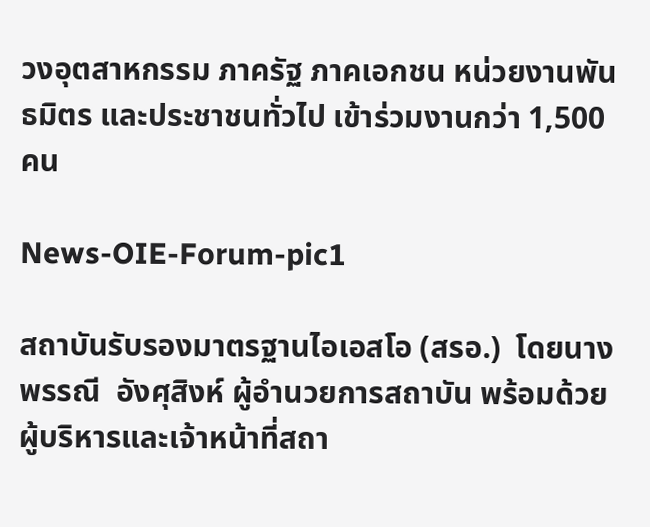วงอุตสาหกรรม ภาครัฐ ภาคเอกชน หน่วยงานพันธมิตร และประชาชนทั่วไป เข้าร่วมงานกว่า 1,500 คน

News-OIE-Forum-pic1

สถาบันรับรองมาตรฐานไอเอสโอ (สรอ.)  โดยนางพรรณี  อังศุสิงห์ ผู้อำนวยการสถาบัน พร้อมด้วยผู้บริหารและเจ้าหน้าที่สถา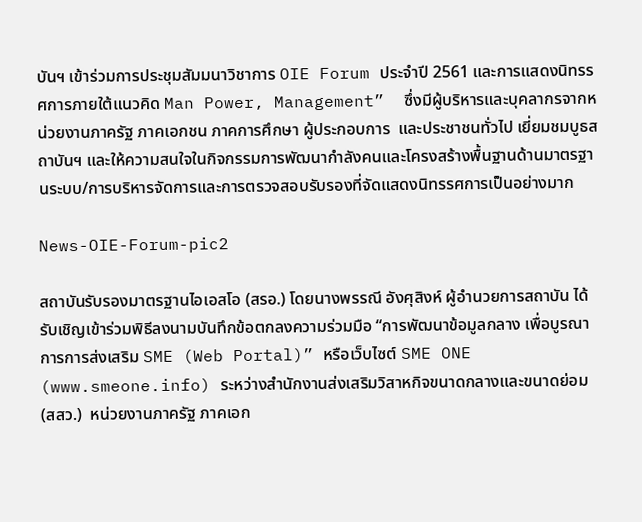บันฯ เข้าร่วมการประชุมสัมมนาวิชาการ OIE Forum ประจำปี 2561 และการแสดงนิทรรศการภายใต้แนวคิด Man Power, Management”  ซึ่งมีผู้บริหารและบุคลากรจากหน่วยงานภาครัฐ ภาคเอกชน ภาคการศึกษา ผู้ประกอบการ  และประชาชนทั่วไป เยี่ยมชมบูธสถาบันฯ และให้ความสนใจในกิจกรรมการพัฒนากำลังคนและโครงสร้างพื้นฐานด้านมาตรฐานระบบ/การบริหารจัดการและการตรวจสอบรับรองที่จัดแสดงนิทรรศการเป็นอย่างมาก

News-OIE-Forum-pic2

สถาบันรับรองมาตรฐานไอเอสโอ (สรอ.) โดยนางพรรณี อังศุสิงห์ ผู้อำนวยการสถาบัน ได้รับเชิญเข้าร่วมพิธีลงนามบันทึกข้อตกลงความร่วมมือ “การพัฒนาข้อมูลกลาง เพื่อบูรณาการการส่งเสริม SME (Web Portal)” หรือเว็บไซต์ SME ONE (www.smeone.info) ระหว่างสำนักงานส่งเสริมวิสาหกิจขนาดกลางและขนาดย่อม (สสว.)  หน่วยงานภาครัฐ ภาคเอก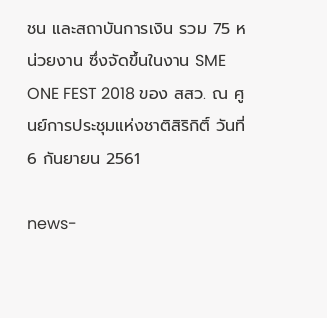ชน และสถาบันการเงิน รวม 75 หน่วยงาน ซึ่งจัดขึ้นในงาน SME ONE FEST 2018 ของ สสว. ณ ศูนย์การประชุมแห่งชาติสิริกิติ์ วันที่ 6 กันยายน 2561

news-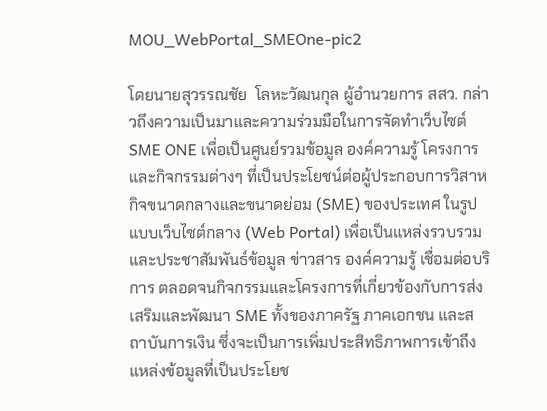MOU_WebPortal_SMEOne-pic2

โดยนายสุวรรณชัย  โลหะวัฒนกุล ผู้อำนวยการ สสว. กล่าวถึงความเป็นมาและความร่วมมือในการจัดทำเว็บไซต์ SME ONE เพื่อเป็นศูนย์รวมข้อมูล องค์ความรู้ โครงการและกิจกรรมต่างๆ ที่เป็นประโยชน์ต่อผู้ประกอบการวิสาหกิจขนาดกลางและขนาดย่อม (SME) ของประเทศ ในรูปแบบเว็บไซต์กลาง (Web Portal) เพื่อเป็นแหล่งรวบรวมและประชาสัมพันธ์ข้อมูล ข่าวสาร องค์ความรู้ เชื่อมต่อบริการ ตลอดจนกิจกรรมและโครงการที่เกี่ยวข้องกับการส่งเสริมและพัฒนา SME ทั้งของภาครัฐ ภาคเอกชน และสถาบันการเงิน ซึ่งจะเป็นการเพิ่มประสิทธิภาพการเข้าถึงแหล่งข้อมูลที่เป็นประโยช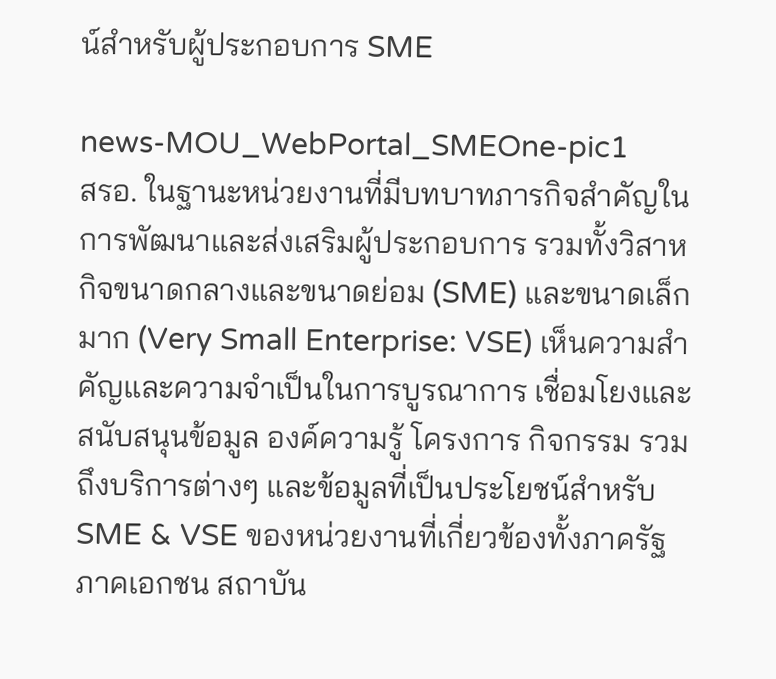น์สำหรับผู้ประกอบการ SME

news-MOU_WebPortal_SMEOne-pic1
สรอ. ในฐานะหน่วยงานที่มีบทบาทภารกิจสำคัญในการพัฒนาและส่งเสริมผู้ประกอบการ รวมทั้งวิสาหกิจขนาดกลางและขนาดย่อม (SME) และขนาดเล็กมาก (Very Small Enterprise: VSE) เห็นความสำคัญและความจำเป็นในการบูรณาการ เชื่อมโยงและสนับสนุนข้อมูล องค์ความรู้ โครงการ กิจกรรม รวมถึงบริการต่างๆ และข้อมูลที่เป็นประโยชน์สำหรับ SME & VSE ของหน่วยงานที่เกี่ยวข้องทั้งภาครัฐ ภาคเอกชน สถาบัน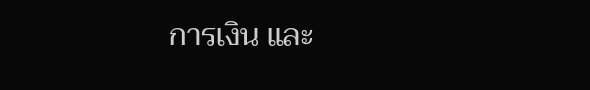การเงิน และ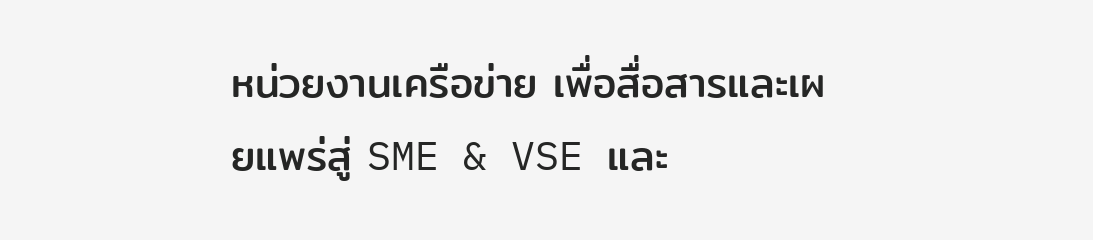หน่วยงานเครือข่าย เพื่อสื่อสารและเผยแพร่สู่ SME & VSE และ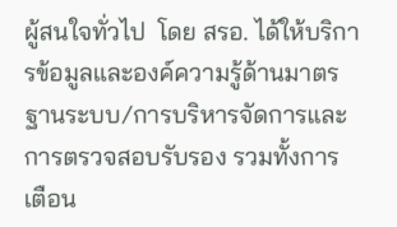ผู้สนใจทั่วไป  โดย สรอ. ได้ให้บริการข้อมูลและองค์ความรู้ด้านมาตรฐานระบบ/การบริหารจัดการและการตรวจสอบรับรอง รวมทั้งการเตือน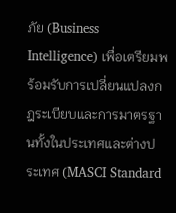ภัย (Business Intelligence) เพื่อเตรียมพร้อมรับการเปลี่ยนแปลงกฎระเบียบและการมาตรฐานทั้งในประเทศและต่างประเทศ (MASCI Standard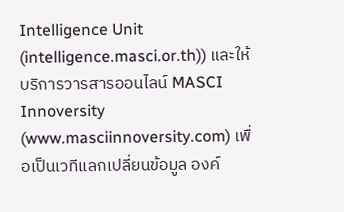Intelligence Unit (intelligence.masci.or.th)) และให้บริการวารสารออนไลน์ MASCI Innoversity (www.masciinnoversity.com) เพื่อเป็นเวทีแลกเปลี่ยนข้อมูล องค์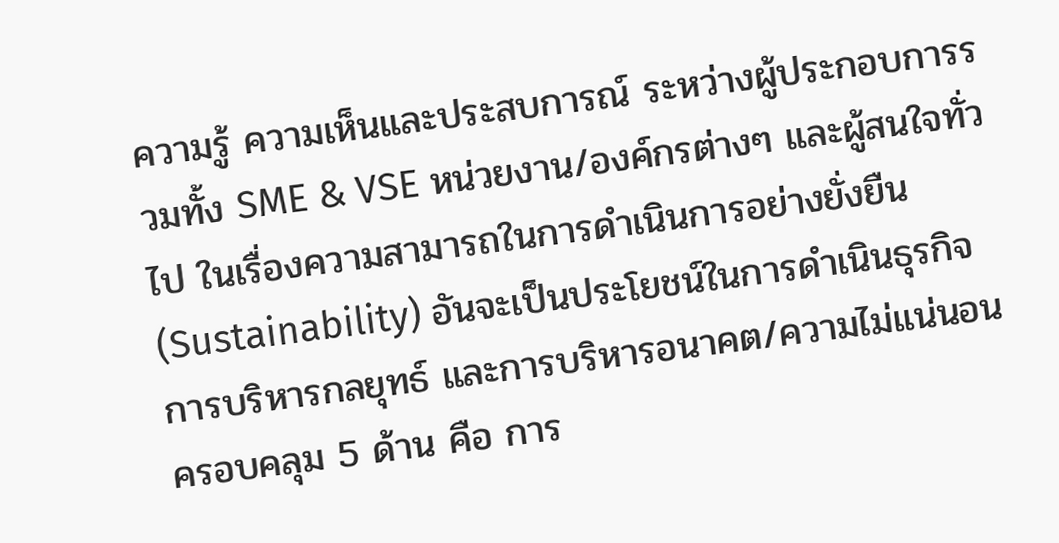ความรู้ ความเห็นและประสบการณ์ ระหว่างผู้ประกอบการรวมทั้ง SME & VSE หน่วยงาน/องค์กรต่างๆ และผู้สนใจทั่วไป ในเรื่องความสามารถในการดำเนินการอย่างยั่งยืน (Sustainability) อันจะเป็นประโยชน์ในการดำเนินธุรกิจ การบริหารกลยุทธ์ และการบริหารอนาคต/ความไม่แน่นอน ครอบคลุม 5 ด้าน คือ การ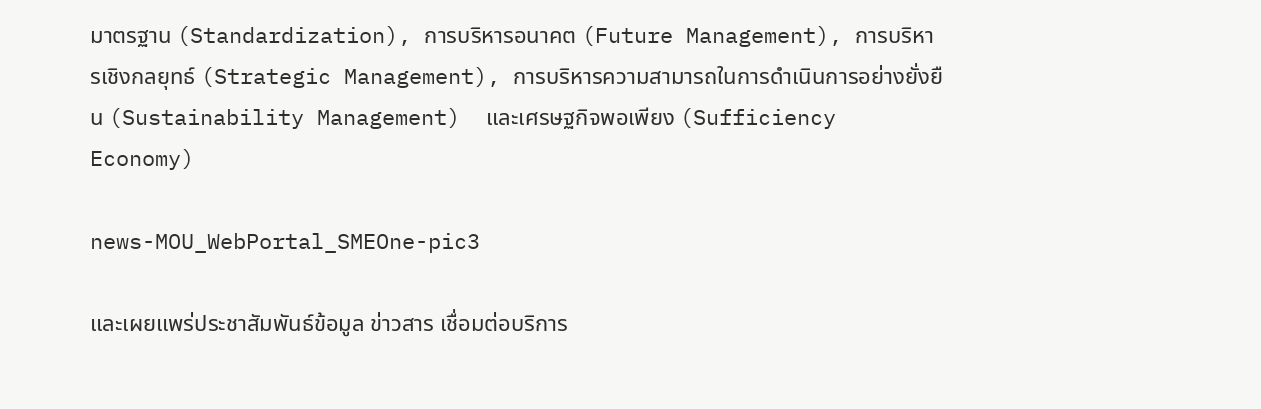มาตรฐาน (Standardization), การบริหารอนาคต (Future Management), การบริหารเชิงกลยุทธ์ (Strategic Management), การบริหารความสามารถในการดำเนินการอย่างยั่งยืน (Sustainability Management)  และเศรษฐกิจพอเพียง (Sufficiency Economy)

news-MOU_WebPortal_SMEOne-pic3

และเผยแพร่ประชาสัมพันธ์ข้อมูล ข่าวสาร เชื่อมต่อบริการ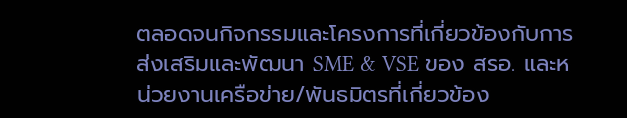ตลอดจนกิจกรรมและโครงการที่เกี่ยวข้องกับการส่งเสริมและพัฒนา SME & VSE ของ สรอ. และหน่วยงานเครือข่าย/พันธมิตรที่เกี่ยวข้อง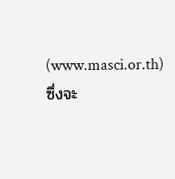(www.masci.or.th) ซึ่งจะ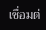เชื่อมต่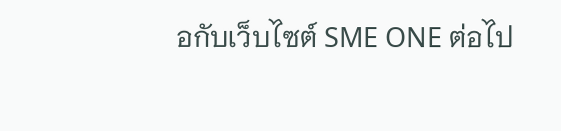อกับเว็บไซต์ SME ONE ต่อไป